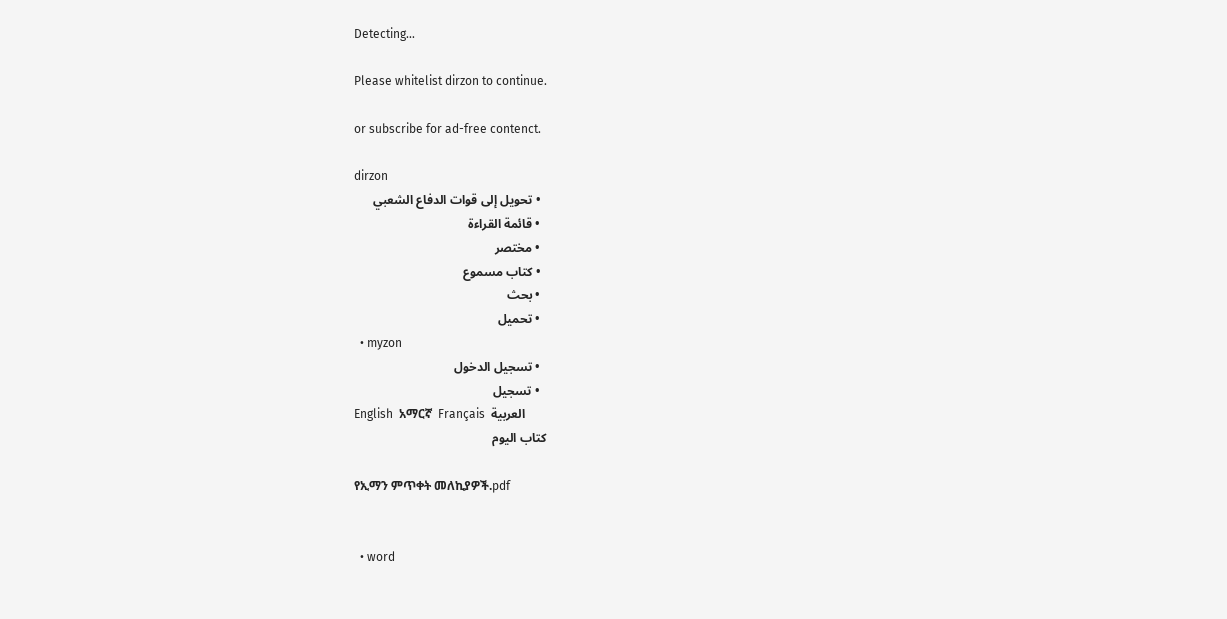Detecting...

Please whitelist dirzon to continue.

or subscribe for ad-free contenct.

dirzon
  • تحويل إلى قوات الدفاع الشعبي
  • قائمة القراءة
  • مختصر
  • كتاب مسموع
  • بحث
  • تحميل
  • myzon
  • تسجيل الدخول
  • تسجيل
English  አማርኛ  Français  العربية
كتاب اليوم

የኢማን ምጥቀት መለኪያዎች.pdf


  • word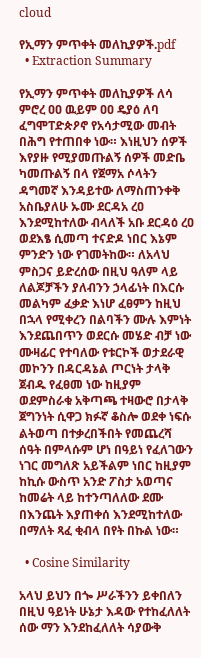cloud

የኢማን ምጥቀት መለኪያዎች.pdf
  • Extraction Summary

የኢማን ምጥቀት መለኪያዎች ለሳ ምሮረ ዐዐ ዉይም ዐዐ ዴያዕ ለባ ፈግሞፐድጵዖኖ የአሳታሚው መብት በሕግ የተጠበቀ ነው። እነዚህን ሰዎች እየያዙ የሚያመጡልኝ ሰዎች መድቤ ካመጡልኝ በላ የጀማአ ሶላትን ዳግመኛ እንዳይተው ለማስጠንቀቅ አስቤያለሁ ኡሙ ደርዳአ ረዐ እንደሚከተለው ብላለች አቡ ደርዳዕ ረዐ ወደእፄ ሲመጣ ተናድዶ ነበር እኔም ምንድን ነው የገመትከው። ለአላህ ምስጋና ይድረሰው በዚህ ዓለም ላይ ለልጆቻችን ያለብንን ኃላፊነት በእርሱ መልካም ፈቃድ እነሆ ፈፀምን ከዚህ በኋላ የሚቀረን በልባችን ሙሉ እምነት እንደጨበጥን ወደርሱ መሄድ ብቻ ነው ሙዛፊር የተባለው የቱርኮች ወታደራዊ መኮንን በዳርዳኔል ጦርነት ታላቅ ጀብዱ የፈፀመ ነው ከዚያም ወደምስራቁ አቅጣጫ ተዛውሮ በታላቅ ጀግንነት ሲዋጋ ክፉኛ ቆስሎ ወደቀ ነፍሱ ልትወጣ በተቃረበችበት የመጨረሻ ሰዓት በምላሱም ሆነ በዓይነ የፈለገውን ነገር መግለጽ አይችልም ነበር ከዚያም ከኪሱ ውስጥ አንድ ፖስታ አወጣና ከመሬት ላይ ከተንጣለለው ደሙ በእንጨት እያጠቀሰ እንደሚከተለው በማለት ጻፈ ቂብላ በየት በኩል ነው።

  • Cosine Similarity

አላህ ይህን በጐ ሥራችንን ይቀበለን በዚህ ዓይነት ሁኔታ እዳው የተከፈለለት ሰው ማን እንደከፈለለት ሳያውቅ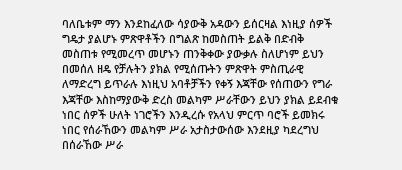ባለቤቱም ማን እንደከፈለው ሳያውቅ አዳውን ይሰርዛል እነዚያ ሰዎች ግዴታ ያልሆኑ ምጽዋቶችን በግልጽ ከመስጠት ይልቅ በድብቅ መስጠቱ የሚመረጥ መሆኑን ጠንቅቀው ያውቃሉ ስለሆነም ይህን በመሰለ ዘዴ የቻሉትን ያክል የሚሰጡትን ምጽዋት ምስጢራዊ ለማድረግ ይጥራሉ እነዚህ አባቶቻችን የቀኝ እጃቸው የሰጠውን የግራ እጃቸው እስከማያውቅ ድረስ መልካም ሥራቸውን ይህን ያክል ይደብቁ ነበር ሰዎች ሁለት ነገሮችን እንዲረሱ የአላህ ምርጥ ባሮች ይመክሩ ነበር የሰራኸውን መልካም ሥራ አታስታውሰው እንደዚያ ካደረግህ በሰራኸው ሥራ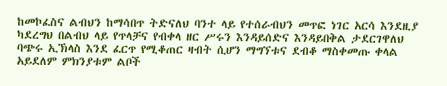ከመኮፈስና ልብህን ከማሳበጥ ትድናለህ ባንተ ላይ የተሰራብህን መጥፎ ነገር አርሳ እንደዚያ ካደረግህ በልብህ ላይ የጥላቻና የብቀላ ዘር ሥሩን እንዳይሰድና እንዳይበቅል ታደርገዋለህ ባጭሩ ኢኽላስ እንደ ፈርጥ የሚቆጠር ዛብት ሲሆን ማግኘቱና ደብቆ ማስቀመጡ ቀላል አይደለም ምክንያቱም ልቦች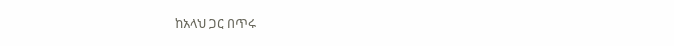ከአላህ ጋር በጥሩ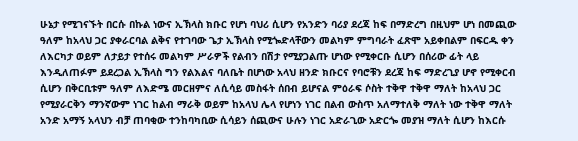ሁኔታ የሚገናኙት በርሱ በኩል ነውና ኢኽላስ ክቡር የሆነ ባህሪ ሲሆን የአንድን ባሪያ ደረጃ ከፍ በማድረግ በዚህም ሆነ በመጪው ዓለም ከአላህ ጋር ያቀራርባል ልቅና የተገባው ጌታ ኢኽላስ የሚጐድላቸውን መልካም ምግባራት ፈጽሞ አይቀበልም በፍርዱ ቀን ለእርካታ ወይም ለታይታ የተሰሩ መልካም ሥራዎች የልብን በሽታ የሚያጋልጡ ሆነው የሚቀርቡ ሲሆን በሰሪው ፊት ላይ እንዲለጠፉም ይደረጋል ኢኽላስ ግን የልእልና ባለቤት በሆነው አላህ ዘንድ ክቡርና የባሮቹን ደረጃ ከፍ ማድረጊያ ሆኖ የሚቀርብ ሲሆን በቅርቢቱም ዓለም ለእድሜ መርዘምና ለሲሳይ መስፋት ሰበብ ይሆናል ምዕራፍ ሶስት ተቅዋ ተቅዋ ማለት ከአላህ ጋር የሚያራርቅን ማንኛውም ነገር ከልብ ማራቅ ወይም ከአላህ ሌላ የሆነን ነገር በልብ ውስጥ አለማተለቅ ማለት ነው ተቅዋ ማለት አንድ አማኝ አላህን ብቻ ጠባቂው ተንከባካቢው ሲሳይን ሰጪውና ሁሉን ነገር አድራጊው አድርጐ መያዝ ማለት ሲሆን ከእርሱ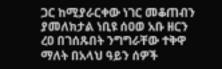ጋር ከሚያራርቀው ነገር መቆጠብን ያመለክታል ነቢዩ ሰዐወ አቡ ዘርን ረዐ በገሰጹበት ንግግራቸው ተቅዋ ማለት በአላህ ዓይን ሰዎች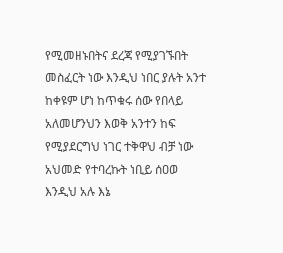የሚመዘኑበትና ደረጃ የሚያገኙበት መስፈርት ነው እንዲህ ነበር ያሉት አንተ ከቀዩም ሆነ ከጥቁሩ ሰው የበላይ አለመሆንህን እወቅ አንተን ከፍ የሚያደርግህ ነገር ተቅዋህ ብቻ ነው አህመድ የተባረኩት ነቢይ ሰዐወ እንዲህ አሉ እኔ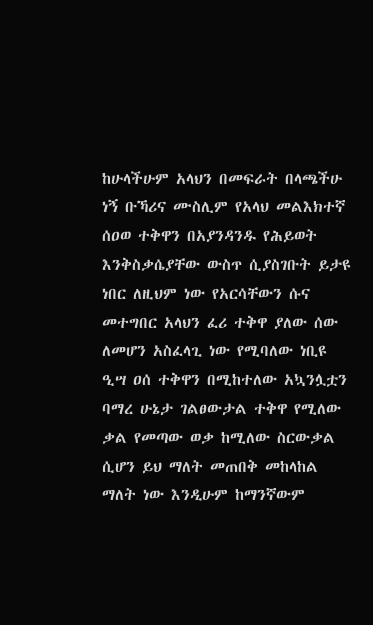ከሁላችሁም አላህን በመፍራት በላጫችሁ ነኝ ቡኻሪና ሙስሊም የአላህ መልእክተኛ ሰዐወ ተቅዋን በአያንዳንዱ የሕይወት እንቅስቃሴያቸው ውስጥ ሲያስገቡት ይታዩ ነበር ለዚህም ነው የአርሳቸውን ሱና መተግበር አላህን ፈሪ ተቅዋ ያለው ሰው ለመሆን አስፈላጊ ነው የሚባለው ነቢዩ ዒሣ ዐሰ ተቅዋን በሚከተለው አኳንሏቷን ባማረ ሁኔታ ገልፀውታል ተቅዋ የሚለው ቃል የመጣው ወቃ ከሚለው ስርውቃል ሲሆን ይህ ማለት መጠበቅ መከላከል ማለት ነው እንዲሁም ከማንኛውም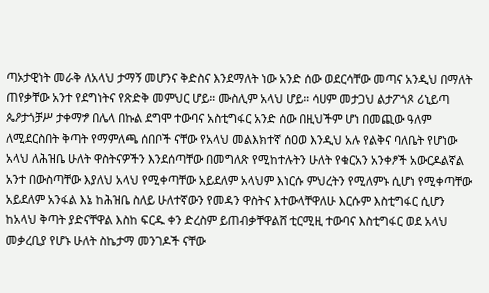ጣኦታዊነት መራቅ ለአላህ ታማኝ መሆንና ቅድስና እንደማለት ነው አንድ ሰው ወደርሳቸው መጣና አንዲህ በማለት ጠየቃቸው አንተ የደግነትና የጽድቅ መምህር ሆይ። ሙስሊም አላህ ሆይ። ሳሀም መታጋህ ልታፖጎጾ ሪኒይጣ ጴዖታጎቻሥ ታቀማፇ በሌላ በኩል ደግሞ ተውባና አስቲግፋር አንድ ሰው በዚህችም ሆነ በመጪው ዓለም ለሚደርስበት ቅጣት የማምለጫ ሰበቦች ናቸው የአላህ መልእክተኛ ሰዐወ እንዲህ አሉ የልቅና ባለቤት የሆነው አላህ ለሕዝቤ ሁለት ዋስትናዎችን እንደሰጣቸው በመግለጽ የሚከተሉትን ሁለት የቁርአን አንቀፆች አውርዶልኛል አንተ በውስጣቸው እያለህ አላህ የሚቀጣቸው አይደለም አላህም እነርሱ ምህረትን የሚለምኑ ሲሆነ የሚቀጣቸው አይደለም አንፋል እኔ ከሕዝቤ ስለይ ሁለተኛውን የመዳን ዋስትና እተውላቸዋለሁ እርሱም እስቲግፋር ሲሆን ከአላህ ቅጣት ያድናቸዋል እስከ ፍርዱ ቀን ድረስም ይጠብቃቸዋልሸ ቲርሚዚ ተውባና እስቲግፋር ወደ አላህ መቃረቢያ የሆኑ ሁለት ስኬታማ መንገዶች ናቸው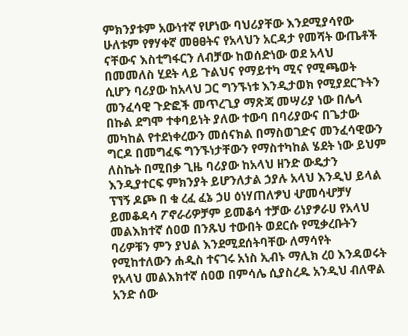ምክንያቱም አውነተኛ የሆነው ባህሪያቸው እንደሚያሳየው ሁለቱም የፃሃቀኛ መፀፀትና የአላህን አርዳታ የመሻት ውጤቶች ናቸውና እስቲግፋርን ለብቻው ከወሰድነው ወደ አላህ በመመለስ ሂደት ላይ ጉልህና የማይተካ ሚና የሚጫወት ሲሆን ባሪያው ከአላህ ጋር ግንኙነቱ እንዲታወክ የሚያደርጉትን መንፈሳዊ ጉድፎች መጥረጊያ ማጽጃ መሣሪያ ነው በሌላ በኩል ደግሞ ተቀባይነት ያለው ተውባ በባሪያውና በጌታው መካከል የተደነቀረውን መሰናክል በማስወገድና መንፈሳዊውን ግርዶ በመግፈፍ ግንኙነታቸውን የማስተካከል ሄደት ነው ይህም ለስኬት በሚበቃ ጊዜ ባሪያው ከአላህ ዘንድ ውዴታን እንዲያተርፍ ምክንያት ይሆንለታል ኃያሉ አላህ እንዲህ ይላል ፕኘኝ ዶጮ በ ቁ ረፈ ፈኔ ኃሀ ዕነሃጠለፇህ ሇመሳሇቻሃ ይመቆዳሳ ፖኖራሪዎቻም ይመቆሳ ተቻው ሪነያፇራሀ የአላህ መልእክተኛ ሰዐወ በንጹህ ተውበት ወደርሱ የሚቃረቡትን ባሪዎቹን ምን ያህል እንደሚደሰትባቸው ለማሳየት የሚከተለውን ሐዲስ ተናገሩ አነስ ኢብኑ ማሊክ ረዐ እንዳወሩት የአላህ መልእክተኛ ሰዐወ በምሳሌ ሲያስረዱ አንዲህ ብለዋል አንድ ሰው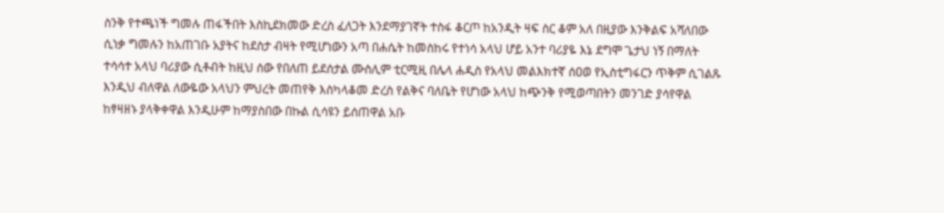ስንቅ የተጫነች ግመሉ ጠፋችበት እስኪደክመው ድረስ ፈለጋት እንደማያገኛት ተስፋ ቆርጦ ከአንዲት ዛፍ ስር ቆም አለ በዚያው እንቅልፍ አሻለበው ሲነቃ ግመሉን ከአጠገቡ አያትና ከደስታ ብዛት የሚሆነውን አጣ በሐሴት ከመስከሩ የተነሳ አላህ ሆይ አንተ ባሪያዬ እኔ ደግሞ ጌታህ ነኝ በማለት ተሳሳተ አላህ ባሪያው ሲቶብት ከዚህ ሰው የበለጠ ይደሰታል ሙስሊም ቲርሚዚ በሌላ ሐዲስ የአላህ መልእክተኛ ሰዐወ የኢስቲግፋርን ጥቅም ሲገልጹ እንዲህ ብለዋል ለውዬው አላህን ምህረት መጠየቅ እስካላቆመ ድረስ የልቅና ባለቤት የሆነው አላህ ከጭንቅ የሚወጣበትን መንገድ ያሳየዋል ከፃዛዘኑ ያላቅቀዋል እንዲሁም ከማያስበው በኩል ሲሳዩን ይሰጠዋል አቡ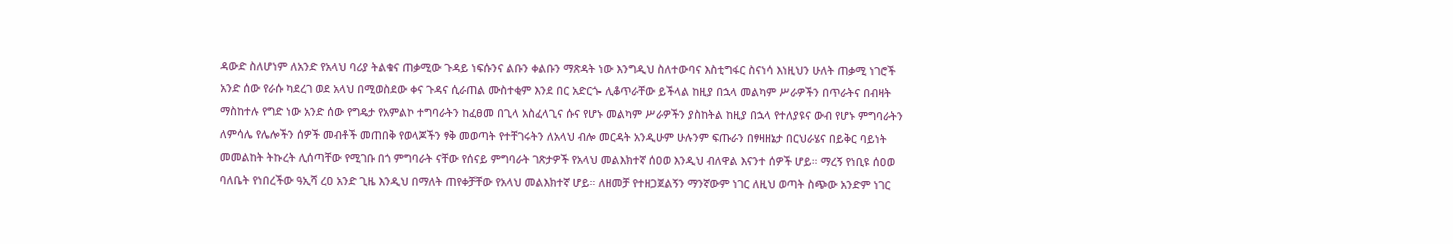ዳውድ ስለሆነም ለአንድ የአላህ ባሪያ ትልቁና ጠቃሚው ጉዳይ ነፍሱንና ልቡን ቀልቡን ማጽዳት ነው እንግዲህ ስለተውባና እስቲግፋር ስናነሳ እነዚህን ሁለት ጠቃሚ ነገሮች አንድ ሰው የራሱ ካደረገ ወደ አላህ በሚወስደው ቀና ጉዳና ሲራጠል ሙስተቂም እንደ በር አድርጐ ሊቆጥራቸው ይችላል ከዚያ በኋላ መልካም ሥራዎችን በጥራትና በብዛት ማስከተሉ የግድ ነው አንድ ሰው የግዴታ የአምልኮ ተግባራትን ከፈፀመ በጊላ አስፈላጊና ሱና የሆኑ መልካም ሥራዎችን ያስከትል ከዚያ በኋላ የተለያዩና ውብ የሆኑ ምግባራትን ለምሳሌ የሌሎችን ሰዎች መብቶች መጠበቅ የወላጆችን ፃቅ መወጣት የተቸገሩትን ለአላህ ብሎ መርዳት አንዲሁም ሁሉንም ፍጡራን በፃዛዘኔታ በርህራሄና በይቅር ባይነት መመልከት ትኩረት ሊሰጣቸው የሚገቡ በጎ ምግባራት ናቸው የሰናይ ምግባራት ገጽታዎች የአላህ መልእክተኛ ሰዐወ እንዲህ ብለዋል እናንተ ሰዎች ሆይ። ማረኝ የነቢዩ ሰዐወ ባለቤት የነበረችው ዓኢሻ ረዐ አንድ ጊዜ እንዲህ በማለት ጠየቀቻቸው የአላህ መልእክተኛ ሆይ። ለዘመቻ የተዘጋጀልኝን ማንኛውም ነገር ለዚህ ወጣት ስጭው አንድም ነገር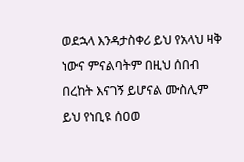ወደኋላ እንዳታስቀሪ ይህ የአላህ ዛቅ ነውና ምናልባትም በዚህ ሰበብ በረከት እናገኝ ይሆናል ሙስሊም ይህ የነቢዩ ሰዐወ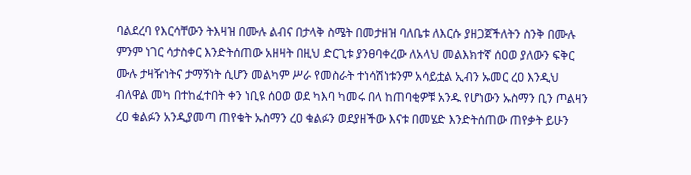ባልደረባ የእርሳቸውን ትእዛዝ በሙሉ ልብና በታላቅ ስሜት በመታዘዝ ባለቤቱ ለእርሱ ያዘጋጀችለትን ስንቅ በሙሉ ምንም ነገር ሳታስቀር እንድትሰጠው አዘዛት በዚህ ድርጊቱ ያንፀባቀረው ለአላህ መልእክተኛ ሰዐወ ያለውን ፍቅር ሙሉ ታዛዥነትና ታማኝነት ሲሆን መልካም ሥራ የመስራት ተነሳሽነቱንም አሳይቷል ኢብን ኡመር ረዐ እንዲህ ብለዋል መካ በተከፈተበት ቀን ነቢዩ ሰዐወ ወደ ካእባ ካመሩ በላ ከጠባቂዎቹ አንዱ የሆነውን ኡስማን ቢን ጦልዛን ረዐ ቁልፉን አንዲያመጣ ጠየቁት ኡስማን ረዐ ቁልፉን ወደያዘችው እናቱ በመሄድ እንድትሰጠው ጠየቃት ይሁን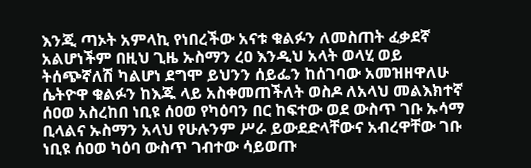እንጂ ጣኦት አምላኪ የነበረችው አናቱ ቁልፉን ለመስጠት ፈቃደኛ አልሆነችም በዚህ ጊዜ ኡስማን ረዐ እንዲህ አላት ወላሂ ወይ ትሰጭኛለሽ ካልሆነ ደግሞ ይህንን ሰይፌን ከሰገባው አመዝዘዋለሁ ሴትዮዋ ቁልፉን ከእጁ ላይ አስቀመጠችለት ወስዶ ለአላህ መልእክተኛ ሰዐወ አስረከበ ነቢዩ ሰዐወ የካዕባን በር ከፍተው ወደ ውስጥ ገቡ ኡሳማ ቢላልና ኡስማን አላህ የሁሉንም ሥራ ይውደድላቸውና አብረዋቸው ገቡ ነቢዩ ሰዐወ ካዕባ ውስጥ ገብተው ሳይወጡ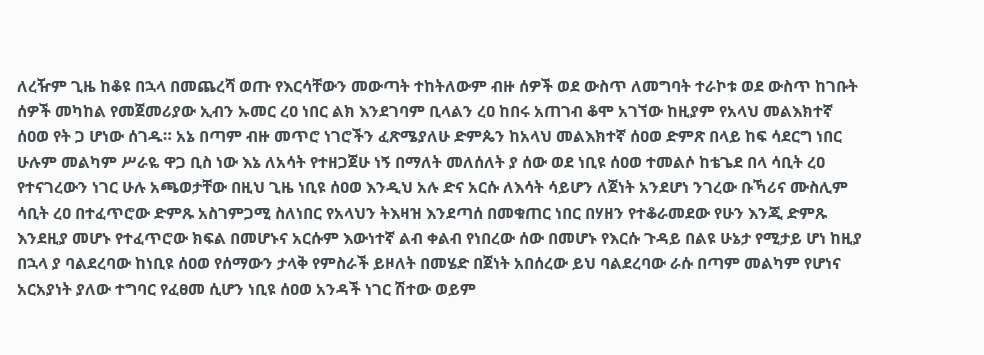ለረዥም ጊዜ ከቆዩ በኋላ በመጨረሻ ወጡ የእርሳቸውን መውጣት ተከትለውም ብዙ ሰዎች ወደ ውስጥ ለመግባት ተራኮቱ ወደ ውስጥ ከገቡት ሰዎች መካከል የመጀመሪያው ኢብን ኡመር ረዐ ነበር ልክ እንደገባም ቢላልን ረዐ ከበሩ አጠገብ ቆሞ አገኘው ከዚያም የአላህ መልእክተኛ ሰዐወ የት ጋ ሆነው ሰገዱ። አኔ በጣም ብዙ መጥሮ ነገሮችን ፈጽሜያለሁ ድምጴን ከአላህ መልእክተኛ ሰዐወ ድምጽ በላይ ከፍ ሳደርግ ነበር ሁሉም መልካም ሥራዬ ዋጋ ቢስ ነው እኔ ለአሳት የተዘጋጀሁ ነኝ በማለት መለሰለት ያ ሰው ወደ ነቢዩ ሰዐወ ተመልሶ ከቴጌደ በላ ሳቢት ረዐ የተናገረውን ነገር ሁሉ አጫወታቸው በዚህ ጊዜ ነቢዩ ሰዐወ እንዲህ አሉ ድና አርሱ ለእሳት ሳይሆን ለጀነት አንደሆነ ንገረው ቡኻሪና ሙስሊም ሳቢት ረዐ በተፈጥሮው ድምጹ አስገምጋሚ ስለነበር የአላህን ትእዛዝ እንደጣሰ በመቁጠር ነበር በሃዘን የተቆራመደው የሁን እንጂ ድምጹ እንደዚያ መሆኑ የተፈጥሮው ክፍል በመሆኑና አርሱም እውነተኛ ልብ ቀልብ የነበረው ሰው በመሆኑ የእርሱ ጉዳይ በልዩ ሁኔታ የሚታይ ሆነ ከዚያ በኋላ ያ ባልደረባው ከነቢዩ ሰዐወ የሰማውን ታላቅ የምስራች ይዞለት በመሄድ በጀነት አበሰረው ይህ ባልደረባው ራሱ በጣም መልካም የሆነና አርአያነት ያለው ተግባር የፈፀመ ሲሆን ነቢዩ ሰዐወ አንዳች ነገር ሽተው ወይም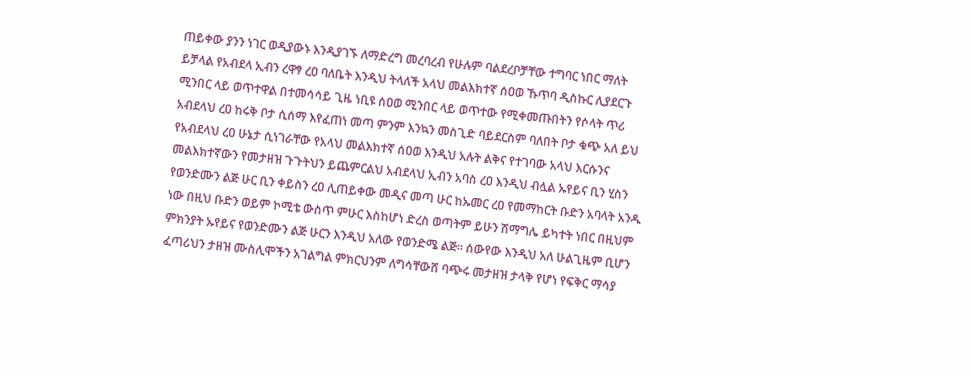ጠይቀው ያንን ነገር ወዲያውኑ እንዲያገኙ ለማድረግ መረባረብ የሁሉም ባልደረቦቻቸው ተግባር ነበር ማለት ይቻላል የአብደላ ኢብን ረዋፃ ረዐ ባለቤት እንዲህ ትላለች አላህ መልእክተኛ ሰዐወ ኹጥባ ዲስኩር ሊያደርጉ ሚንበር ላይ ወጥተዋል በተመሳሳይ ጊዜ ነቢዩ ሰዐወ ሚንበር ላይ ወጥተው የሚቀመጡበትን የሶላት ጥሪ አብደላህ ረዐ ከሩቅ ቦታ ሲሰማ እየፈጠነ መጣ ምንም እንኳን መስጊድ ባይደርስም ባለበት ቦታ ቁጭ አለ ይህ የአብደላህ ረዐ ሁኔታ ሲነገራቸው የአላህ መልእክተኛ ሰዐወ እንዲህ አሉት ልቅና የተገባው አላህ እርሱንና መልእክተኛውን የመታዘዝ ጉጉትህን ይጨምርልህ አብደላህ ኢብን አባስ ረዐ እንዲህ ብሏል ኡየይና ቢን ሂስን የወንድሙን ልጅ ሁር ቢን ቀይስን ረዐ ሊጠይቀው መዲና መጣ ሁር ከኡመር ረዐ የመማከርት ቡድን አባላት አንዱ ነው በዚህ ቡድን ወይም ኮሚቴ ውስጥ ምሁር እስከሆነ ድረስ ወጣትም ይሁን ሽማግሌ ይካተት ነበር በዚህም ምክንያት ኡየይና የወንድሙን ልጅ ሁርን እንዲህ አለው የወንድሜ ልጅ። ሰውየው እንዲህ አለ ሁልጊዜም ቢሆን ፈጣሪህን ታዘዝ ሙስሊሞችን አገልግል ምክርህንም ለግሳቸውሸ ባጭሩ መታዘዝ ታላቅ የሆነ የፍቅር ማሳያ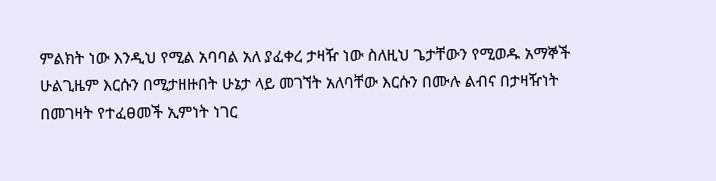ምልክት ነው እንዲህ የሚል አባባል አለ ያፈቀረ ታዛዥ ነው ስለዚህ ጌታቸውን የሚወዱ አማኞች ሁልጊዜም እርሱን በሚታዘዙበት ሁኔታ ላይ መገኘት አለባቸው እርሱን በሙሉ ልብና በታዛዥነት በመገዛት የተፈፀመች ኢምነት ነገር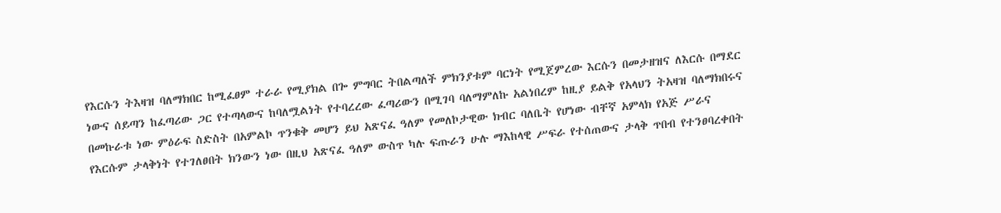የእርሱን ትእዛዝ ባለማክበር ከሚፈፀም ተራራ የሚያክል በጐ ምግባር ትበልጣለች ምክንያቱም ባርነት የሚጀምረው እርሱን በመታዘዝና ለእርሱ በማደር ነውና ሰይጣን ከፈጣሪው ጋር የተጣላውና ከባለሟልነት የተባረረው ፈጣሪውን በሚገባ ባለማምለኩ አልነበረም ከዚያ ይልቅ የአላህን ትአዛዝ ባለማክበሩና በመኩራቱ ነው ምዕራፍ ስድስት በአምልኮ ጥንቁቅ መሆን ይህ አጽናፈ ዓለም የመለኮታዊው ክብር ባለቤት የሆነው ብቸኛ አምላክ የአጅ ሥራና የእርሱም ታላቅነት የተገለፀበት ክንውን ነው በዚህ አጽናፈ ዓለም ውስጥ ካሉ ፍጡራን ሁሉ ማእከላዊ ሥፍራ የተሰጠውና ታላቅ ጥበብ የተንፀባረቀበት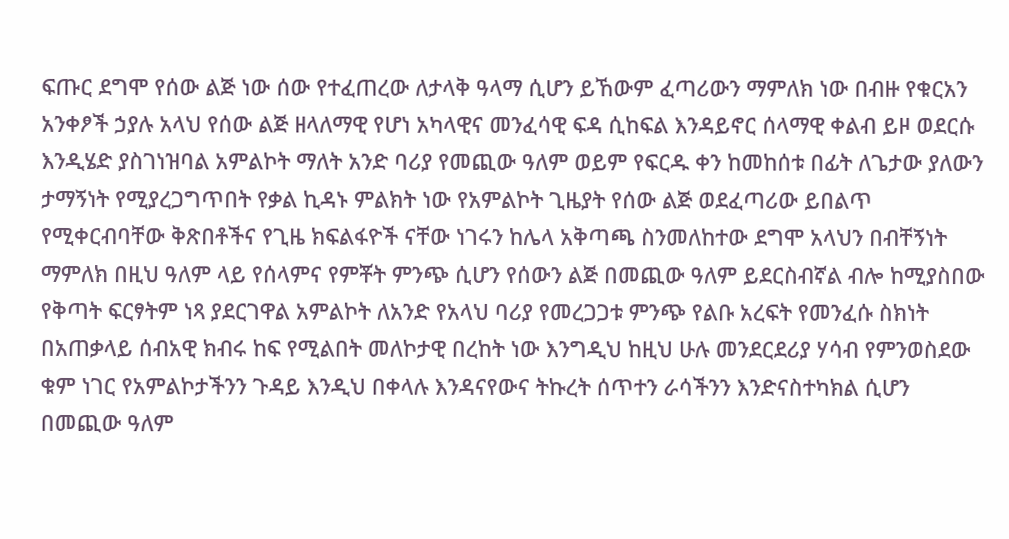ፍጡር ደግሞ የሰው ልጅ ነው ሰው የተፈጠረው ለታላቅ ዓላማ ሲሆን ይኸውም ፈጣሪውን ማምለክ ነው በብዙ የቁርአን አንቀፆች ኃያሉ አላህ የሰው ልጅ ዘላለማዊ የሆነ አካላዊና መንፈሳዊ ፍዳ ሲከፍል እንዳይኖር ሰላማዊ ቀልብ ይዞ ወደርሱ እንዲሄድ ያስገነዝባል አምልኮት ማለት አንድ ባሪያ የመጪው ዓለም ወይም የፍርዱ ቀን ከመከሰቱ በፊት ለጌታው ያለውን ታማኝነት የሚያረጋግጥበት የቃል ኪዳኑ ምልክት ነው የአምልኮት ጊዜያት የሰው ልጅ ወደፈጣሪው ይበልጥ የሚቀርብባቸው ቅጽበቶችና የጊዜ ክፍልፋዮች ናቸው ነገሩን ከሌላ አቅጣጫ ስንመለከተው ደግሞ አላህን በብቸኝነት ማምለክ በዚህ ዓለም ላይ የሰላምና የምቾት ምንጭ ሲሆን የሰውን ልጅ በመጪው ዓለም ይደርስብኛል ብሎ ከሚያስበው የቅጣት ፍርፃትም ነጻ ያደርገዋል አምልኮት ለአንድ የአላህ ባሪያ የመረጋጋቱ ምንጭ የልቡ አረፍት የመንፈሱ ስክነት በአጠቃላይ ሰብአዊ ክብሩ ከፍ የሚልበት መለኮታዊ በረከት ነው እንግዲህ ከዚህ ሁሉ መንደርደሪያ ሃሳብ የምንወስደው ቁም ነገር የአምልኮታችንን ጉዳይ እንዲህ በቀላሉ እንዳናየውና ትኩረት ሰጥተን ራሳችንን እንድናስተካክል ሲሆን በመጪው ዓለም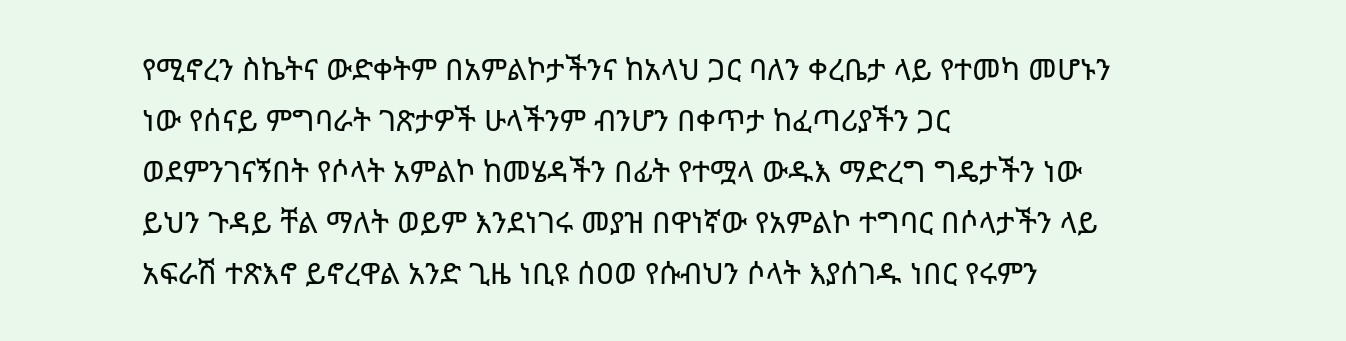የሚኖረን ስኬትና ውድቀትም በአምልኮታችንና ከአላህ ጋር ባለን ቀረቤታ ላይ የተመካ መሆኑን ነው የሰናይ ምግባራት ገጽታዎች ሁላችንም ብንሆን በቀጥታ ከፈጣሪያችን ጋር ወደምንገናኝበት የሶላት አምልኮ ከመሄዳችን በፊት የተሟላ ውዱእ ማድረግ ግዴታችን ነው ይህን ጉዳይ ቸል ማለት ወይም እንደነገሩ መያዝ በዋነኛው የአምልኮ ተግባር በሶላታችን ላይ አፍራሽ ተጽእኖ ይኖረዋል አንድ ጊዜ ነቢዩ ሰዐወ የሱብህን ሶላት እያሰገዱ ነበር የሩምን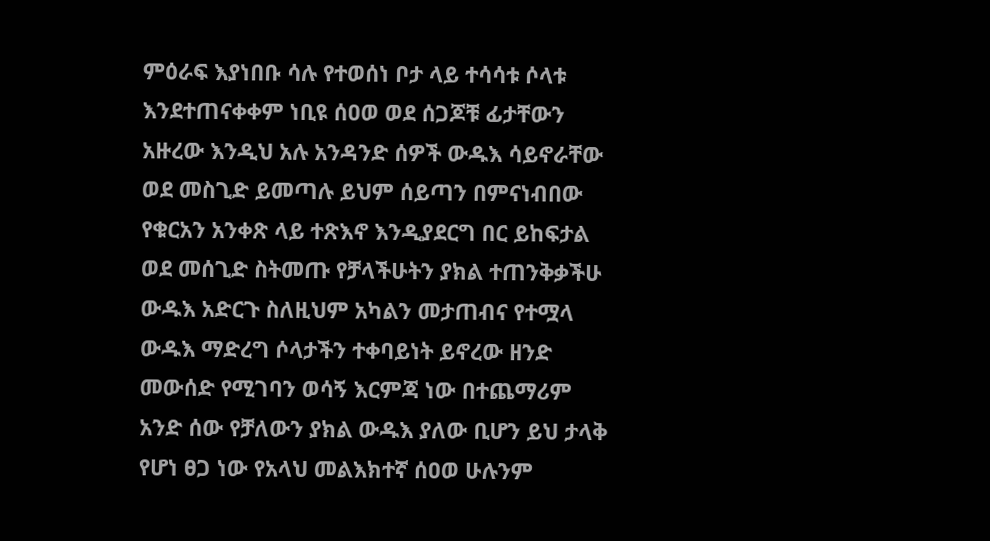ምዕራፍ እያነበቡ ሳሉ የተወሰነ ቦታ ላይ ተሳሳቱ ሶላቱ እንደተጠናቀቀም ነቢዩ ሰዐወ ወደ ሰጋጆቹ ፊታቸውን አዙረው እንዲህ አሉ አንዳንድ ሰዎች ውዱእ ሳይኖራቸው ወደ መስጊድ ይመጣሉ ይህም ሰይጣን በምናነብበው የቁርአን አንቀጽ ላይ ተጽእኖ እንዲያደርግ በር ይከፍታል ወደ መሰጊድ ስትመጡ የቻላችሁትን ያክል ተጠንቅቃችሁ ውዱእ አድርጉ ስለዚህም አካልን መታጠብና የተሟላ ውዱእ ማድረግ ሶላታችን ተቀባይነት ይኖረው ዘንድ መውሰድ የሚገባን ወሳኝ እርምጃ ነው በተጨማሪም አንድ ሰው የቻለውን ያክል ውዱእ ያለው ቢሆን ይህ ታላቅ የሆነ ፀጋ ነው የአላህ መልእክተኛ ሰዐወ ሁሉንም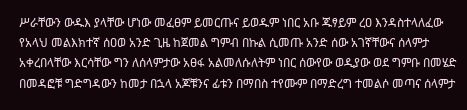ሥራቸውን ውዱእ ያላቸው ሆነው መፈፀም ይመርጡና ይወዱም ነበር አቡ ጁፃይም ረዐ እንዳስተላለፈው የአላህ መልእክተኛ ሰዐወ አንድ ጊዜ ከጀመል ግምብ በኩል ሲመጡ አንድ ሰው አገኛቸውና ሰላምታ አቀረበላቸው እርሳቸው ግን ለሰላምታው አፀፋ አልመለሱለትም ነበር ሰውየው ወዲያው ወደ ግምቡ በመሄድ በመዳፎቹ ግድግዳውን ከመታ በኋላ አጆቹንና ፊቱን በማበስ ተየሙም በማድረግ ተመልሶ መጣና ሰላምታ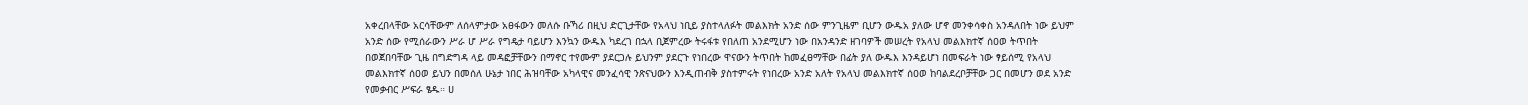አቀረበላቸው አርሳቸውም ለሰላምታው አፀፋውን መለሱ ቡኻሪ በዚህ ድርጊታቸው የአላህ ነቢይ ያስተላለፉት መልእክት አንድ ሰው ምንጊዜም ቢሆን ውዱአ ያለው ሆኖ መንቀሳቀስ አንዳለበት ነው ይህም አንድ ሰው የሚሰራውን ሥራ ሆ ሥራ የግዴታ ባይሆን እንኳን ውዱእ ካደረገ በኋላ ቢጀምረው ትሩፋቱ የበለጠ አንደሚሆን ነው በአንዳንድ ዘገባዎች መሠረት የአላህ መልእክተኛ ሰዐወ ትጥበት በወጀበባቸው ጊዜ በግድግዳ ላይ መዳፎቻቸውን በማኖር ተየሙም ያደርጋሉ ይህንም ያደርጉ የነበረው ዋናውን ትጥበት ከመፈፀማቸው በፊት ያለ ውዱእ እንዳይሆነ በመፍራት ነው ፃይሰሚ የአላህ መልእክተኛ ሰዐወ ይህን በመሰለ ሁኔታ ነበር ሕዝባቸው አካላዊና መንፈሳዊ ንጽናህውን እንዲጠብቅ ያስተምሩት የነበረው አንድ አለት የአላህ መልእክተኛ ሰዐወ ከባልደረቦቻቸው ጋር በመሆን ወደ አንድ የመቃብር ሥፍራ ፄዱ። ሀ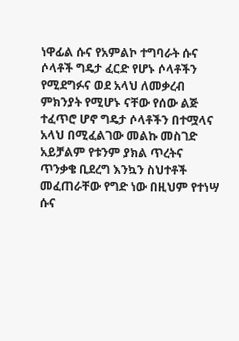ነዋፊል ሱና የአምልኮ ተግባራት ሱና ሶላቶች ግዴታ ፈርድ የሆኑ ሶላቶችን የሚደግፉና ወደ አላህ ለመቃረብ ምክንያት የሚሆኑ ናቸው የሰው ልጅ ተፈጥሮ ሆኖ ግዴታ ሶላቶችን በተሟላና አላህ በሚፈልገው መልኩ መስገድ አይቻልም የቱንም ያክል ጥረትና ጥንቃቄ ቢደረግ እንኳን ስህተቶች መፈጠራቸው የግድ ነው በዚህም የተነሣ ሱና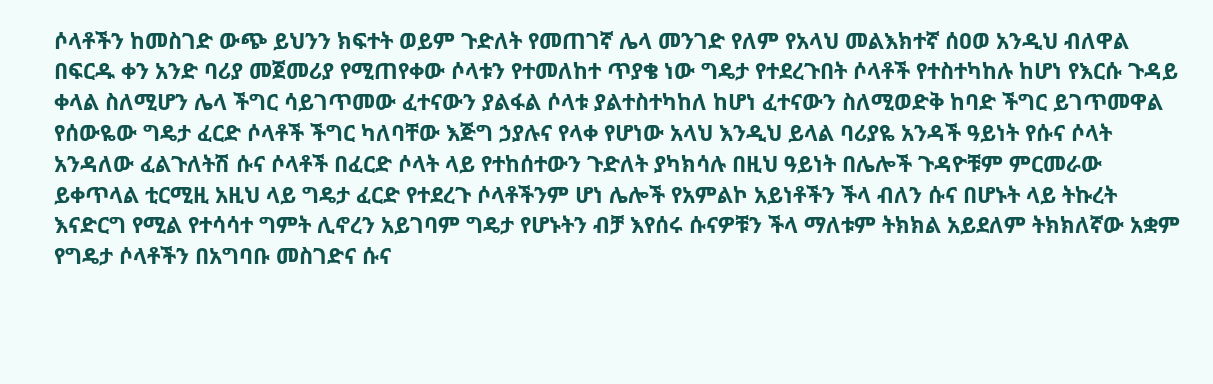ሶላቶችን ከመስገድ ውጭ ይህንን ክፍተት ወይም ጉድለት የመጠገኛ ሌላ መንገድ የለም የአላህ መልእክተኛ ሰዐወ አንዲህ ብለዋል በፍርዱ ቀን አንድ ባሪያ መጀመሪያ የሚጠየቀው ሶላቱን የተመለከተ ጥያቄ ነው ግዴታ የተደረጉበት ሶላቶች የተስተካከሉ ከሆነ የእርሱ ጉዳይ ቀላል ስለሚሆን ሌላ ችግር ሳይገጥመው ፈተናውን ያልፋል ሶላቱ ያልተስተካከለ ከሆነ ፈተናውን ስለሚወድቅ ከባድ ችግር ይገጥመዋል የሰውዬው ግዴታ ፈርድ ሶላቶች ችግር ካለባቸው እጅግ ኃያሉና የላቀ የሆነው አላህ እንዲህ ይላል ባሪያዬ አንዳች ዓይነት የሱና ሶላት አንዳለው ፈልጉለትሽ ሱና ሶላቶች በፈርድ ሶላት ላይ የተከሰተውን ጉድለት ያካክሳሉ በዚህ ዓይነት በሌሎች ጉዳዮቹም ምርመራው ይቀጥላል ቲርሚዚ አዚህ ላይ ግዴታ ፈርድ የተደረጉ ሶላቶችንም ሆነ ሌሎች የአምልኮ አይነቶችን ችላ ብለን ሱና በሆኑት ላይ ትኩረት እናድርግ የሚል የተሳሳተ ግምት ሊኖረን አይገባም ግዴታ የሆኑትን ብቻ እየሰሩ ሱናዎቹን ችላ ማለቱም ትክክል አይደለም ትክክለኛው አቋም የግዴታ ሶላቶችን በአግባቡ መስገድና ሱና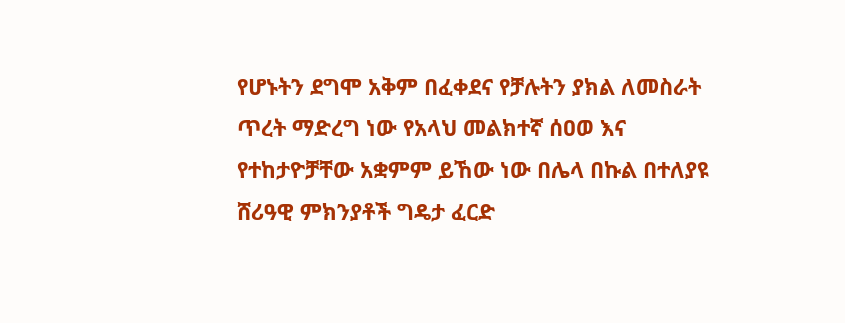የሆኑትን ደግሞ አቅም በፈቀደና የቻሉትን ያክል ለመስራት ጥረት ማድረግ ነው የአላህ መልክተኛ ሰዐወ እና የተከታዮቻቸው አቋምም ይኸው ነው በሌላ በኩል በተለያዩ ሸሪዓዊ ምክንያቶች ግዴታ ፈርድ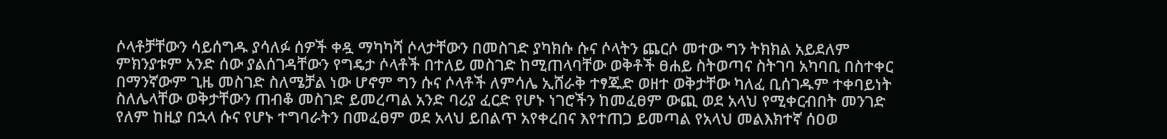ሶላቶቻቸውን ሳይሰግዱ ያሳለፉ ሰዎች ቀዷ ማካካሻ ሶላታቸውን በመስገድ ያካክሱ ሱና ሶላትን ጨርሶ መተው ግን ትክክል አይደለም ምክንያቱም አንድ ሰው ያልሰገዳቸውን የግዴታ ሶላቶች በተለይ መስገድ ከሚጠላባቸው ወቅቶች ፀሐይ ስትወጣና ስትገባ አካባቢ በስተቀር በማንኛውም ጊዜ መስገድ ስለሜቻል ነው ሆኖም ግን ሱና ሶላቶች ለምሳሌ ኢሸራቅ ተፃጁድ ወዘተ ወቅታቸው ካለፈ ቢሰገዱም ተቀባይነት ስለሌላቸው ወቅታቸውን ጠብቆ መስገድ ይመረጣል አንድ ባሪያ ፈርድ የሆኑ ነገሮችን ከመፈፀም ውጪ ወደ አላህ የሚቀርብበት መንገድ የለም ከዚያ በኋላ ሱና የሆኑ ተግባራትን በመፈፀም ወደ አላህ ይበልጥ አየቀረበና እየተጠጋ ይመጣል የአላህ መልእክተኛ ሰዐወ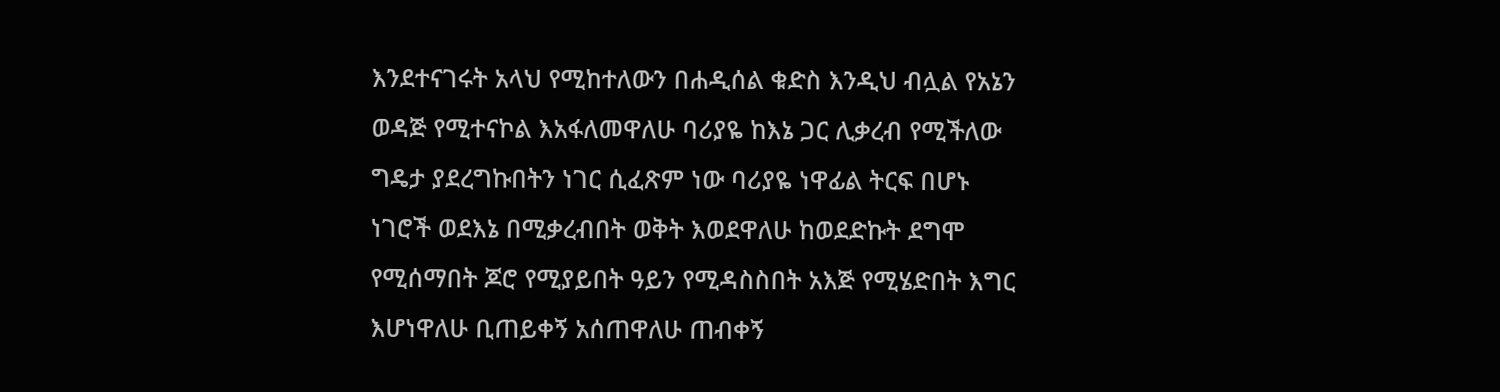እንደተናገሩት አላህ የሚከተለውን በሐዲሰል ቁድስ እንዲህ ብሏል የአኔን ወዳጅ የሚተናኮል እአፋለመዋለሁ ባሪያዬ ከእኔ ጋር ሊቃረብ የሚችለው ግዴታ ያደረግኩበትን ነገር ሲፈጽም ነው ባሪያዬ ነዋፊል ትርፍ በሆኑ ነገሮች ወደእኔ በሚቃረብበት ወቅት እወደዋለሁ ከወደድኩት ደግሞ የሚሰማበት ጆሮ የሚያይበት ዓይን የሚዳስስበት አእጅ የሚሄድበት እግር እሆነዋለሁ ቢጠይቀኝ አሰጠዋለሁ ጠብቀኝ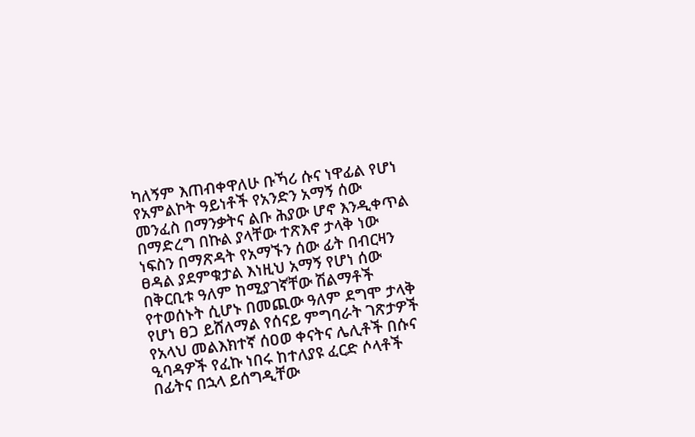ካለኝም እጠብቀዋለሁ ቡኻሪ ሱና ነዋፊል የሆነ የአምልኮት ዓይነቶች የአንድን አማኝ ሰው መንፈስ በማንቃትና ልቡ ሕያው ሆኖ እንዲቀጥል በማድረግ በኩል ያላቸው ተጽእኖ ታላቅ ነው ነፍስን በማጽዳት የአማኙን ሰው ፊት በብርዛን ፀዳል ያደምቁታል እነዚህ አማኝ የሆነ ሰው በቅርቢቱ ዓለም ከሚያገኛቸው ሽልማቶች የተወሰኑት ሲሆኑ በመጪው ዓለም ደግሞ ታላቅ የሆነ ፀጋ ይሸለማል የሰናይ ምግባራት ገጽታዎች የአላህ መልእክተኛ ሰዐወ ቀናትና ሌሊቶች በሱና ዒባዳዎች የፈኩ ነበሩ ከተለያዩ ፈርድ ሶላቶች በፊትና በኋላ ይሰግዲቸው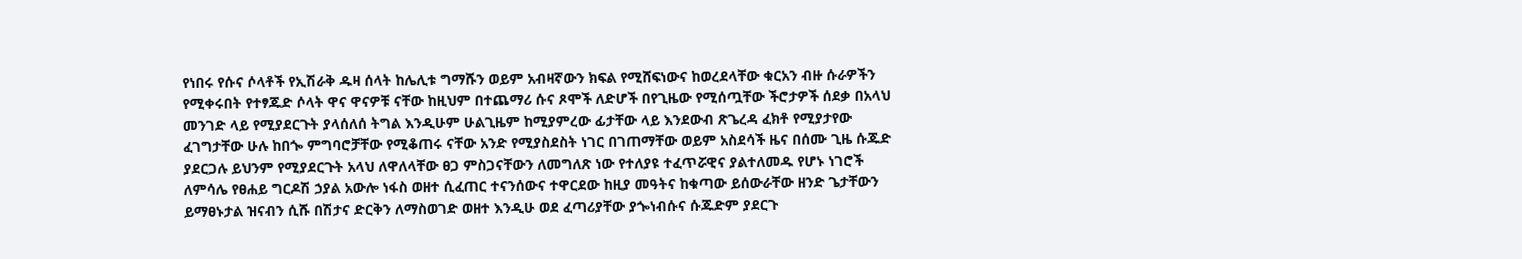የነበሩ የሱና ሶላቶች የኢሽራቅ ዱዛ ሰላት ከሌሊቱ ግማሹን ወይም አብዛኛውን ክፍል የሚሸፍነውና ከወረደላቸው ቁርአን ብዙ ሱራዎችን የሚቀሩበት የተፃጁድ ሶላት ዋና ዋናዎቹ ናቸው ከዚህም በተጨማሪ ሱና ጾሞች ለድሆች በየጊዜው የሚሰጧቸው ችሮታዎች ሰደቃ በአላህ መንገድ ላይ የሚያደርጉት ያላሰለሰ ትግል እንዲሁም ሁልጊዜም ከሚያምረው ፊታቸው ላይ እንደውብ ጽጌረዳ ፈክቶ የሚያታየው ፈገግታቸው ሁሉ ከበጐ ምግባሮቻቸው የሚቆጠሩ ናቸው አንድ የሚያስደስት ነገር በገጠማቸው ወይም አስደሳች ዜና በሰሙ ጊዜ ሱጁድ ያደርጋሉ ይህንም የሚያደርጉት አላህ ለዋለላቸው ፀጋ ምስጋናቸውን ለመግለጽ ነው የተለያዩ ተፈጥሯዊና ያልተለመዱ የሆኑ ነገሮች ለምሳሌ የፀሐይ ግርዶሽ ኃያል አውሎ ነፋስ ወዘተ ሲፈጠር ተናንሰውና ተዋርደው ከዚያ መዓትና ከቁጣው ይሰውራቸው ዘንድ ጌታቸውን ይማፀኑታል ዝናብን ሲሹ በሽታና ድርቅን ለማስወገድ ወዘተ እንዲሁ ወደ ፈጣሪያቸው ያጐነብሱና ሱጁድም ያደርጉ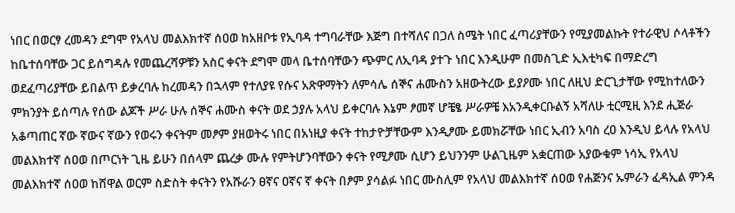ነበር በወርፃ ረመዳን ደግሞ የአላህ መልእክተኛ ሰዐወ ከአዘቦቱ የኢባዳ ተግባራቸው እጅግ በተሻለና በጋለ ስሜት ነበር ፈጣሪያቸውን የሚያመልኩት የተራዊህ ሶላቶችን ከቤተሰባቸው ጋር ይሰግዳሉ የመጨረሻዎቹን አስር ቀናት ደግሞ መላ ቤተሰባቸውን ጭምር ለኢባዳ ያተጉ ነበር እንዲሁም በመስጊድ ኢእቲካፍ በማድረግ ወደፈጣሪያቸው ይበልጥ ይቃረባሉ ከረመዳን በኋላም የተለያዩ የሱና አጽዋማትን ለምሳሌ ሰኞና ሐሙስን አዘውትረው ይያዖሙ ነበር ለዚህ ድርጊታቸው የሚከተለውን ምክንያት ይሰጣሉ የሰው ልጆች ሥራ ሁሉ ሰኞና ሐሙስ ቀናት ወደ ኃያሉ አላህ ይቀርባሉ እኔም ፆመኛ ሆቼፄ ሥራዎቼ እአንዲቀርቡልኝ አሻለሁ ቲርሚዚ እንደ ሒጅራ አቆጣጠር ኛው ኛውና ኛውን የወሩን ቀናትም መፆም ያዘወትሩ ነበር በአነዚያ ቀናት ተከታዮቻቸውም እንዲፆሙ ይመክሯቸው ነበር ኢብን አባስ ረዐ እንዲህ ይላሉ የአላህ መልእክተኛ ሰዐወ በጦርነት ጊዜ ይሁን በሰላም ጨረቃ ሙሉ የምትሆንባቸውን ቀናት የሚፆሙ ሲሆን ይህንንም ሁልጊዜም አቋርጠው አያውቁም ነሳኢ የአላህ መልእክተኛ ሰዐወ ከሸዋል ወርም ስድስት ቀናትን የአሹራን ፀኛና ዐኛና ኛ ቀናት በፆም ያሳልፉ ነበር ሙስሊም የአላህ መልእክተኛ ሰዐወ የሐጅንና ኡምራን ፈዳኢል ምንዳ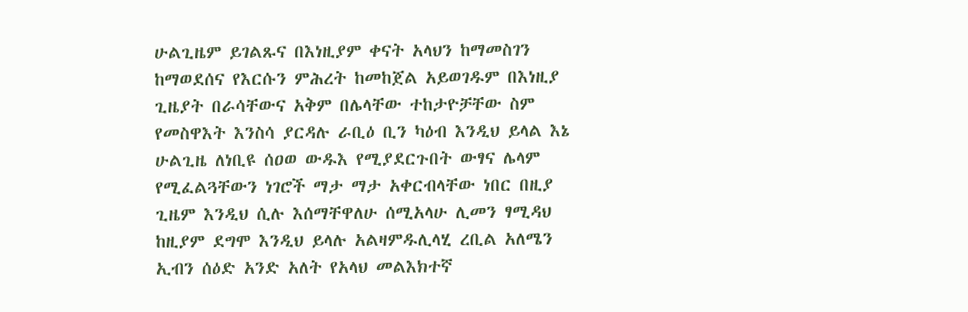ሁልጊዜም ይገልጹና በእነዚያም ቀናት አላህን ከማመስገን ከማወደሰና የእርሱን ምሕረት ከመከጀል አይወገዱም በእነዚያ ጊዜያት በራሳቸውና አቅም በሌላቸው ተከታዮቻቸው ስም የመስዋእት እንስሳ ያርዳሉ ራቢዕ ቢን ካዕብ እንዲህ ይላል እኔ ሁልጊዜ ለነቢዩ ሰዐወ ውዱእ የሚያደርጉበት ውፃና ሌላም የሚፈልጓቸውን ነገሮች ማታ ማታ አቀርብላቸው ነበር በዚያ ጊዜም እንዲህ ሲሉ እሰማቸዋለሁ ሰሚአላሁ ሊመን ፃሚዳህ ከዚያም ደግሞ እንዲህ ይላሉ አልዛምዱሊላሂ ረቢል አለሜን ኢብን ሰዕድ አንድ አለት የአላህ መልእክተኛ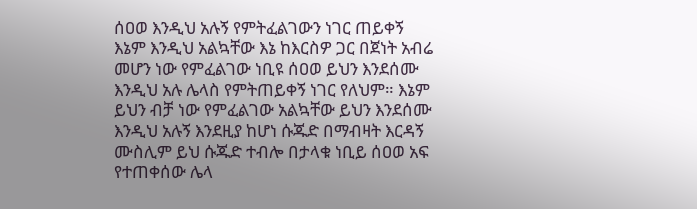ሰዐወ እንዲህ አሉኝ የምትፈልገውን ነገር ጠይቀኝ እኔም እንዲህ አልኳቸው እኔ ከእርስዎ ጋር በጀነት አብሬ መሆን ነው የምፈልገው ነቢዩ ሰዐወ ይህን እንደሰሙ እንዲህ አሉ ሌላስ የምትጠይቀኝ ነገር የለህም። እኔም ይህን ብቻ ነው የምፈልገው አልኳቸው ይህን እንደሰሙ እንዲህ አሉኝ እንደዚያ ከሆነ ሱጁድ በማብዛት እርዳኝ ሙስሊም ይህ ሱጁድ ተብሎ በታላቁ ነቢይ ሰዐወ አፍ የተጠቀሰው ሌላ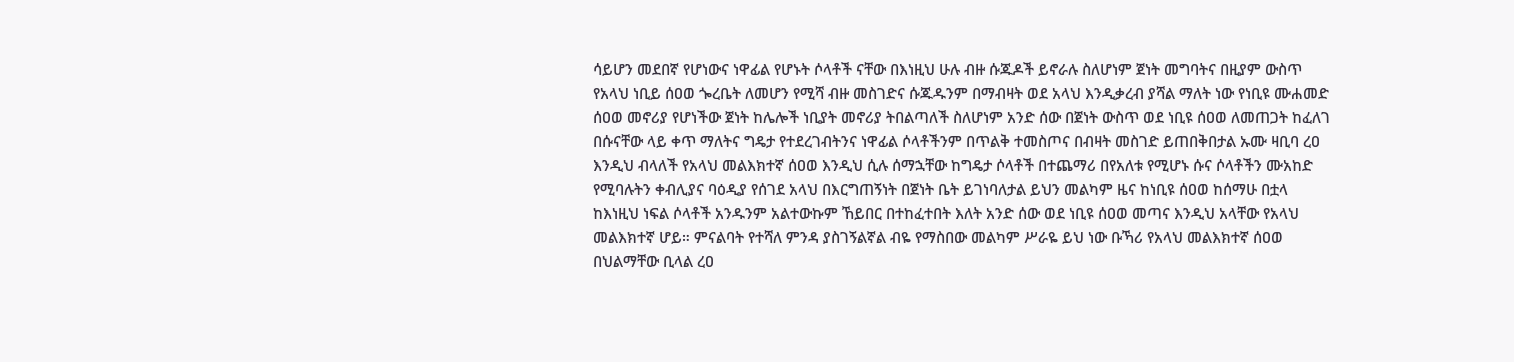ሳይሆን መደበኛ የሆነውና ነዋፊል የሆኑት ሶላቶች ናቸው በእነዚህ ሁሉ ብዙ ሱጁዶች ይኖራሉ ስለሆነም ጀነት መግባትና በዚያም ውስጥ የአላህ ነቢይ ሰዐወ ጐረቤት ለመሆን የሚሻ ብዙ መስገድና ሱጁዱንም በማብዛት ወደ አላህ እንዲቃረብ ያሻል ማለት ነው የነቢዩ ሙሐመድ ሰዐወ መኖሪያ የሆነችው ጀነት ከሌሎች ነቢያት መኖሪያ ትበልጣለች ስለሆነም አንድ ሰው በጀነት ውስጥ ወደ ነቢዩ ሰዐወ ለመጠጋት ከፈለገ በሱናቸው ላይ ቀጥ ማለትና ግዴታ የተደረገብትንና ነዋፊል ሶላቶችንም በጥልቅ ተመስጦና በብዛት መስገድ ይጠበቅበታል ኡሙ ዛቢባ ረዐ እንዲህ ብላለች የአላህ መልእክተኛ ሰዐወ እንዲህ ሲሉ ሰማኋቸው ከግዴታ ሶላቶች በተጨማሪ በየአለቱ የሚሆኑ ሱና ሶላቶችን ሙአከድ የሚባሉትን ቀብሊያና ባዕዲያ የሰገደ አላህ በእርግጠኝነት በጀነት ቤት ይገነባለታል ይህን መልካም ዜና ከነቢዩ ሰዐወ ከሰማሁ በቷላ ከእነዚህ ነፍል ሶላቶች አንዱንም አልተውኩም ኸይበር በተከፈተበት እለት አንድ ሰው ወደ ነቢዩ ሰዐወ መጣና እንዲህ አላቸው የአላህ መልእክተኛ ሆይ። ምናልባት የተሻለ ምንዳ ያስገኝልኛል ብዬ የማስበው መልካም ሥራዬ ይህ ነው ቡኻሪ የአላህ መልእክተኛ ሰዐወ በህልማቸው ቢላል ረዐ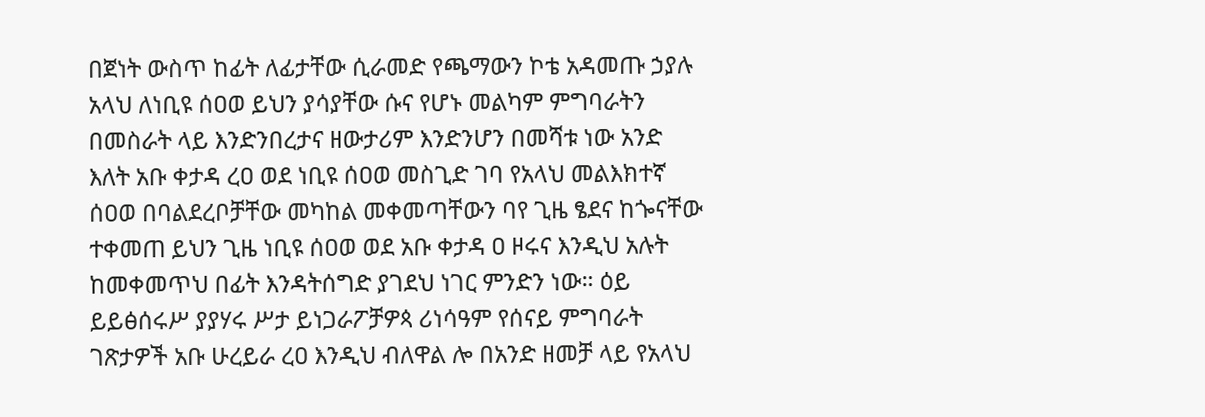በጀነት ውስጥ ከፊት ለፊታቸው ሲራመድ የጫማውን ኮቴ አዳመጡ ኃያሉ አላህ ለነቢዩ ሰዐወ ይህን ያሳያቸው ሱና የሆኑ መልካም ምግባራትን በመስራት ላይ እንድንበረታና ዘውታሪም እንድንሆን በመሻቱ ነው አንድ እለት አቡ ቀታዳ ረዐ ወደ ነቢዩ ሰዐወ መስጊድ ገባ የአላህ መልእክተኛ ሰዐወ በባልደረቦቻቸው መካከል መቀመጣቸውን ባየ ጊዜ ፄደና ከጐናቸው ተቀመጠ ይህን ጊዜ ነቢዩ ሰዐወ ወደ አቡ ቀታዳ ዐ ዞሩና እንዲህ አሉት ከመቀመጥህ በፊት እንዳትሰግድ ያገደህ ነገር ምንድን ነው። ዕይ ይይፅሰሩሥ ያያሃሩ ሥታ ይነጋራፖቻዎጳ ሪነሳዓም የሰናይ ምግባራት ገጽታዎች አቡ ሁረይራ ረዐ እንዲህ ብለዋል ሎ በአንድ ዘመቻ ላይ የአላህ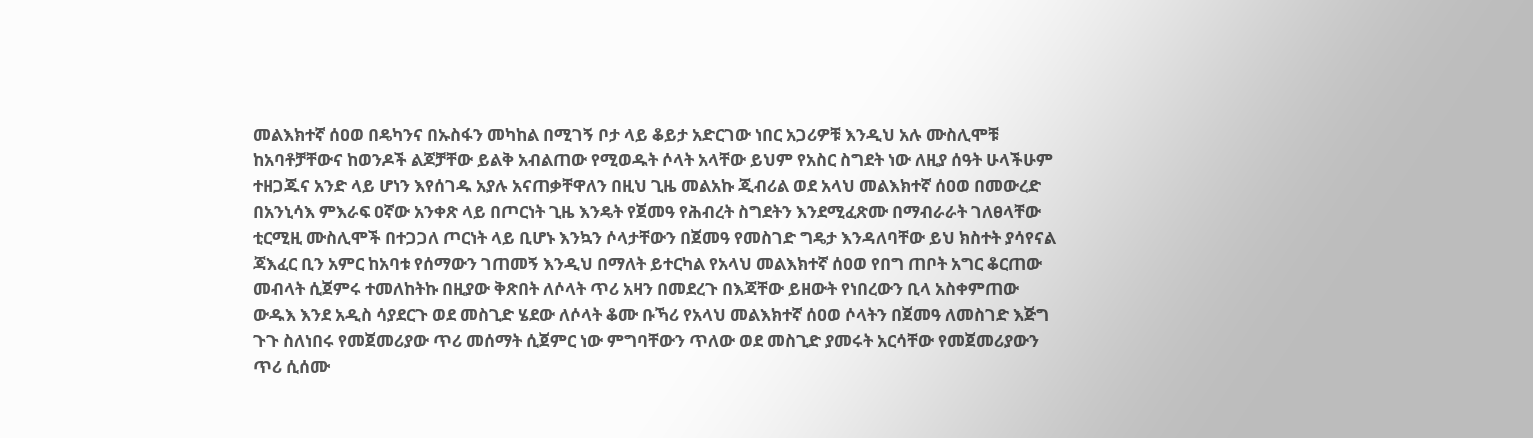መልእክተኛ ሰዐወ በዴካንና በኡስፋን መካከል በሚገኝ ቦታ ላይ ቆይታ አድርገው ነበር አጋሪዎቹ እንዲህ አሉ ሙስሊሞቹ ከአባቶቻቸውና ከወንዶች ልጆቻቸው ይልቅ አብልጠው የሚወዱት ሶላት አላቸው ይህም የአስር ስግደት ነው ለዚያ ሰዓት ሁላችሁም ተዘጋጁና አንድ ላይ ሆነን እየሰገዱ አያሉ አናጠቃቸዋለን በዚህ ጊዜ መልአኩ ጂብሪል ወደ አላህ መልእክተኛ ሰዐወ በመውረድ በአንኒሳእ ምእራፍ ዐኛው አንቀጽ ላይ በጦርነት ጊዜ እንዴት የጀመዓ የሕብረት ስግደትን እንደሚፈጽሙ በማብራራት ገለፀላቸው ቲርሚዚ ሙስሊሞች በተጋጋለ ጦርነት ላይ ቢሆኑ እንኳን ሶላታቸውን በጀመዓ የመስገድ ግዴታ እንዳለባቸው ይህ ክስተት ያሳየናል ጃእፈር ቢን አምር ከአባቱ የሰማውን ገጠመኝ እንዲህ በማለት ይተርካል የአላህ መልእክተኛ ሰዐወ የበግ ጠቦት አግር ቆርጠው መብላት ሲጀምሩ ተመለከትኩ በዚያው ቅጽበት ለሶላት ጥሪ አዛን በመደረጉ በእጃቸው ይዘውት የነበረውን ቢላ አስቀምጠው ውዱእ እንደ አዲስ ሳያደርጉ ወደ መስጊድ ሄደው ለሶላት ቆሙ ቡኻሪ የአላህ መልእክተኛ ሰዐወ ሶላትን በጀመዓ ለመስገድ እጅግ ጉጉ ስለነበሩ የመጀመሪያው ጥሪ መሰማት ሲጀምር ነው ምግባቸውን ጥለው ወደ መስጊድ ያመሩት አርሳቸው የመጀመሪያውን ጥሪ ሲሰሙ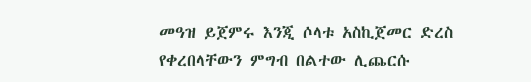መዓዝ ይጀምሩ እንጂ ሶላቱ አስኪጀመር ድረስ የቀረበላቸውን ምግብ በልተው ሊጨርሱ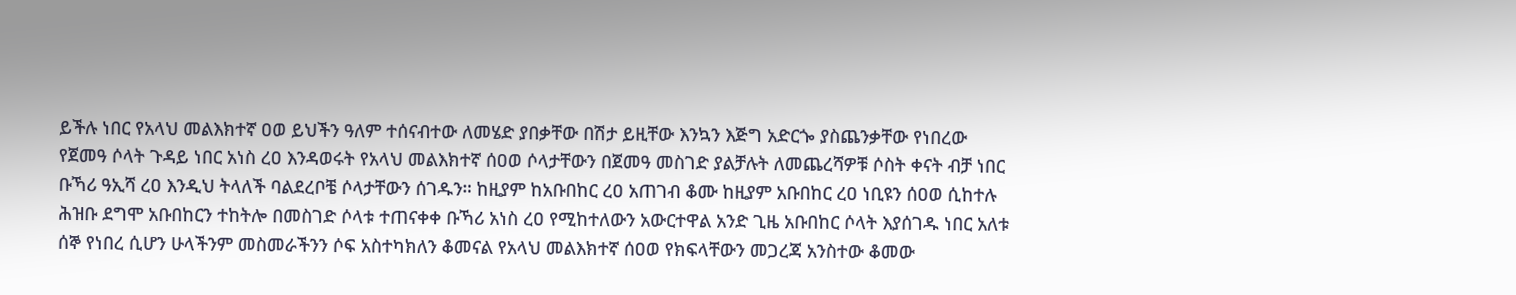ይችሉ ነበር የአላህ መልእክተኛ ዐወ ይህችን ዓለም ተሰናብተው ለመሄድ ያበቃቸው በሽታ ይዚቸው እንኳን እጅግ አድርጐ ያስጨንቃቸው የነበረው የጀመዓ ሶላት ጉዳይ ነበር አነስ ረዐ እንዳወሩት የአላህ መልእክተኛ ሰዐወ ሶላታቸውን በጀመዓ መስገድ ያልቻሉት ለመጨረሻዎቹ ሶስት ቀናት ብቻ ነበር ቡኻሪ ዓኢሻ ረዐ እንዲህ ትላለች ባልደረቦቼ ሶላታቸውን ሰገዱን። ከዚያም ከአቡበከር ረዐ አጠገብ ቆሙ ከዚያም አቡበከር ረዐ ነቢዩን ሰዐወ ሲከተሉ ሕዝቡ ደግሞ አቡበከርን ተከትሎ በመስገድ ሶላቱ ተጠናቀቀ ቡኻሪ አነስ ረዐ የሚከተለውን አውርተዋል አንድ ጊዜ አቡበከር ሶላት እያሰገዱ ነበር አለቱ ሰኞ የነበረ ሲሆን ሁላችንም መስመራችንን ሶፍ አስተካክለን ቆመናል የአላህ መልእክተኛ ሰዐወ የክፍላቸውን መጋረጃ አንስተው ቆመው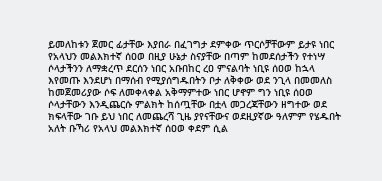ይመለከቱን ጀመር ፊታቸው እያበራ በፈገግታ ደምቀው ጥርሶቻቸውም ይታዩ ነበር የአላህን መልእክተኛ ሰዐወ በዚያ ሁኔታ ስናያቸው በጣም ከመደሰታችን የተነሣ ሶላታችንን ለማቋረጥ ደርሰን ነበር አቡበከር ረዐ ምናልባት ነቢዩ ሰዐወ ከኋላ እየመጡ እንደሆነ በማሰብ የሚያሰግዱበትን ቦታ ለቅቀው ወደ ንጊላ በመመለስ ከመጀመሪያው ሶፍ ለመቀላቀል አቅማምተው ነበር ሆኖም ግን ነቢዩ ሰዐወ ሶላታቸውን እንዲጨርሱ ምልክት ከሰጧቸው በቷላ መጋረጃቸውን ዘግተው ወደ ክፍላቸው ገቡ ይህ ነበር ለመጨረሻ ጊዜ ያየናቸውና ወደዚያኛው ዓለምም የሄዱበት አለት ቡኻሪ የአላህ መልእክተኛ ሰዐወ ቀደም ሲል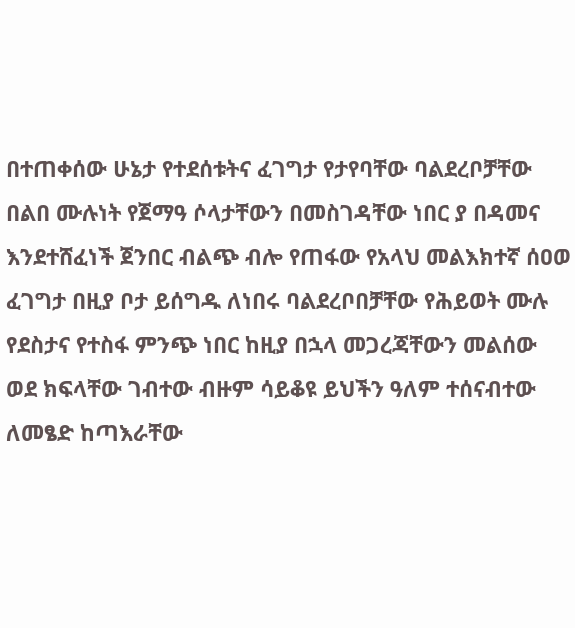በተጠቀሰው ሁኔታ የተደሰቱትና ፈገግታ የታየባቸው ባልደረቦቻቸው በልበ ሙሉነት የጀማዓ ሶላታቸውን በመስገዳቸው ነበር ያ በዳመና እንደተሸፈነች ጀንበር ብልጭ ብሎ የጠፋው የአላህ መልእክተኛ ሰዐወ ፈገግታ በዚያ ቦታ ይሰግዱ ለነበሩ ባልደረቦበቻቸው የሕይወት ሙሉ የደስታና የተስፋ ምንጭ ነበር ከዚያ በኋላ መጋረጃቸውን መልሰው ወደ ክፍላቸው ገብተው ብዙም ሳይቆዩ ይህችን ዓለም ተሰናብተው ለመፄድ ከጣእራቸው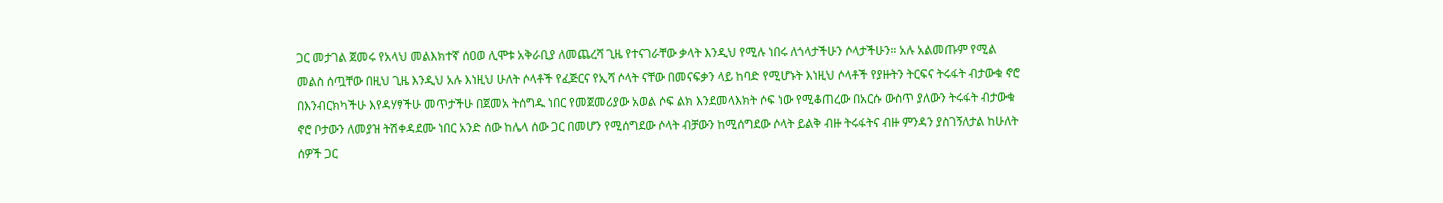ጋር መታገል ጀመሩ የአላህ መልእክተኛ ሰዐወ ሊሞቱ አቅራቢያ ለመጨረሻ ጊዜ የተናገራቸው ቃላት እንዲህ የሚሉ ነበሩ ለጎላታችሁን ሶላታችሁን። አሉ አልመጡም የሚል መልስ ሰጧቸው በዚህ ጊዜ እንዲህ አሉ እነዚህ ሁለት ሶላቶች የፈጅርና የኢሻ ሶላት ናቸው በመናፍቃን ላይ ከባድ የሚሆኑት እነዚህ ሶላቶች የያዙትን ትርፍና ትሩፋት ብታውቁ ኖሮ በእንብርክካችሁ እየዳሃፃችሁ መጥታችሁ በጀመአ ትሰግዱ ነበር የመጀመሪያው አወል ሶፍ ልክ እንደመላእክት ሶፍ ነው የሚቆጠረው በአርሱ ውስጥ ያለውን ትሩፋት ብታውቁ ኖሮ ቦታውን ለመያዝ ትሽቀዳደሙ ነበር አንድ ሰው ከሌላ ሰው ጋር በመሆን የሚሰግደው ሶላት ብቻውን ከሚሰግደው ሶላት ይልቅ ብዙ ትሩፋትና ብዙ ምንዳን ያስገኝለታል ከሁለት ሰዎች ጋር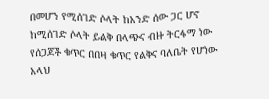በመሆን የሚሰገድ ሶላት ከአንድ ሰው ጋር ሆኖ ከሚሰገድ ሶላት ይልቅ በላጭና ብዙ ትርፋማ ነው የሰጋጆች ቁጥር በበዛ ቁጥር የልቅና ባለቤት የሆነው አላህ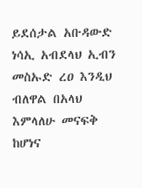ይደሰታል አቡዳውድ ነሳኢ አብደላህ ኢብን መስኡድ ረዐ እንዲህ ብለዋል በአላህ እምላለሁ መናፍቅ ከሆነና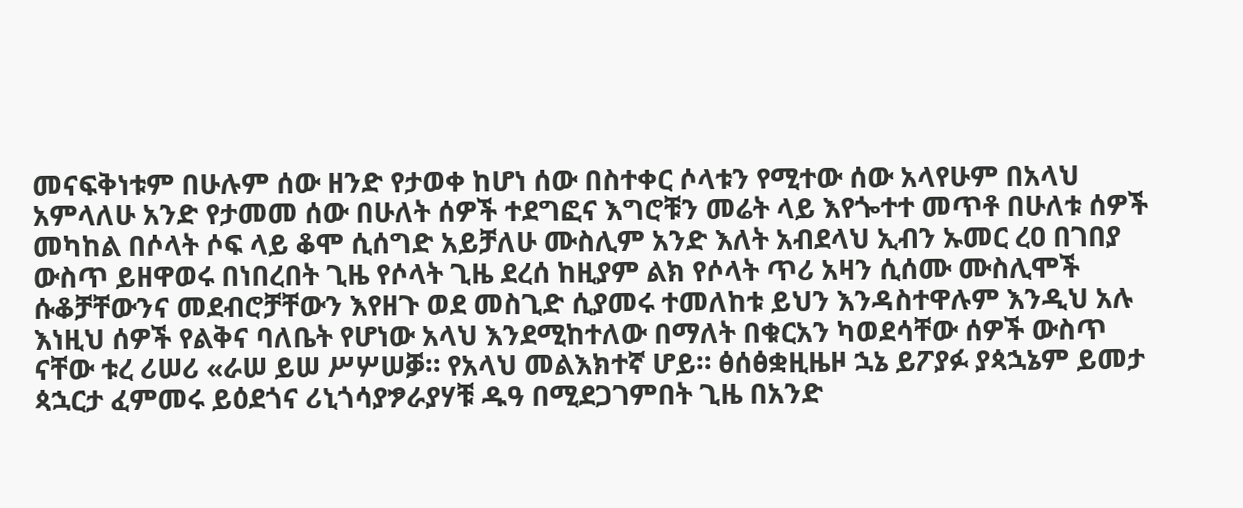መናፍቅነቱም በሁሉም ሰው ዘንድ የታወቀ ከሆነ ሰው በስተቀር ሶላቱን የሚተው ሰው አላየሁም በአላህ አምላለሁ አንድ የታመመ ሰው በሁለት ሰዎች ተደግፎና እግሮቹን መሬት ላይ እየጐተተ መጥቶ በሁለቱ ሰዎች መካከል በሶላት ሶፍ ላይ ቆሞ ሲሰግድ አይቻለሁ ሙስሊም አንድ እለት አብደላህ ኢብን ኡመር ረዐ በገበያ ውስጥ ይዘዋወሩ በነበረበት ጊዜ የሶላት ጊዜ ደረሰ ከዚያም ልክ የሶላት ጥሪ አዛን ሲሰሙ ሙስሊሞች ሱቆቻቸውንና መደብሮቻቸውን እየዘጉ ወደ መስጊድ ሲያመሩ ተመለከቱ ይህን እንዳስተዋሉም እንዲህ አሉ እነዚህ ሰዎች የልቅና ባለቤት የሆነው አላህ እንደሚከተለው በማለት በቁርአን ካወደሳቸው ሰዎች ውስጥ ናቸው ቱረ ሪሠሪ «ራሠ ይሠ ሥሦሠቓ። የአላህ መልእክተኛ ሆይ። ፅሰፅቋዚዜዞ ኋኔ ይፖያፉ ያጳኋኔም ይመታ ጳኋርታ ፈምመሩ ይዕደጎና ሪኒጎሳያፇራያሃቹ ዱዓ በሚደጋገምበት ጊዜ በአንድ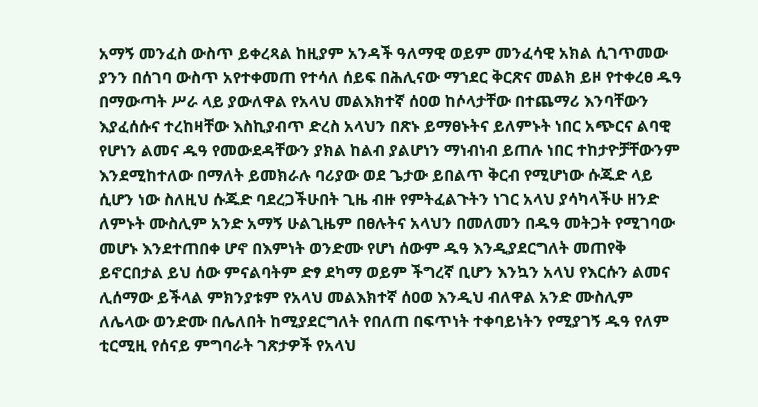አማኝ መንፈስ ውስጥ ይቀረጻል ከዚያም አንዳች ዓለማዊ ወይም መንፈሳዊ አክል ሲገጥመው ያንን በሰገባ ውስጥ አየተቀመጠ የተሳለ ሰይፍ በሕሊናው ማኀደር ቅርጽና መልክ ይዞ የተቀረፀ ዱዓ በማውጣት ሥራ ላይ ያውለዋል የአላህ መልእክተኛ ሰዐወ ከሶላታቸው በተጨማሪ እንባቸውን እያፈሰሱና ተረከዛቸው እስኪያብጥ ድረስ አላህን በጽኑ ይማፀኑትና ይለምኑት ነበር አጭርና ልባዊ የሆነን ልመና ዱዓ የመውደዳቸውን ያክል ከልብ ያልሆነን ማነብነብ ይጠሉ ነበር ተከታዮቻቸውንም እንደሚከተለው በማለት ይመክራሉ ባሪያው ወደ ጌታው ይበልጥ ቅርብ የሚሆነው ሱጁድ ላይ ሲሆን ነው ስለዚህ ሱጁድ ባደረጋችሁበት ጊዜ ብዙ የምትፈልጉትን ነገር አላህ ያሳካላችሁ ዘንድ ለምኑት ሙስሊም አንድ አማኝ ሁልጊዜም በፀሉትና አላህን በመለመን በዱዓ መትጋት የሚገባው መሆኑ እንደተጠበቀ ሆኖ በእምነት ወንድሙ የሆነ ሰውም ዱዓ እንዲያደርግለት መጠየቅ ይኖርበታል ይህ ሰው ምናልባትም ድፃ ደካማ ወይም ችግረኛ ቢሆን እንኳን አላህ የእርሱን ልመና ሊሰማው ይችላል ምክንያቱም የአላህ መልእክተኛ ሰዐወ እንዲህ ብለዋል አንድ ሙስሊም ለሌላው ወንድሙ በሌለበት ከሚያደርግለት የበለጠ በፍጥነት ተቀባይነትን የሚያገኝ ዱዓ የለም ቲርሚዚ የሰናይ ምግባራት ገጽታዎች የአላህ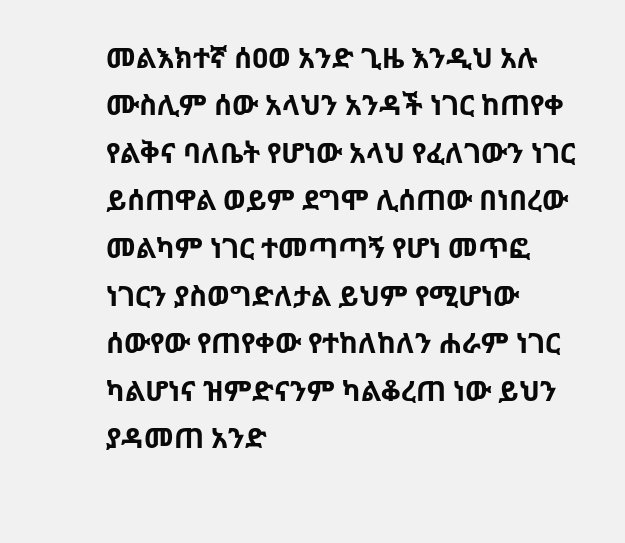መልእክተኛ ሰዐወ አንድ ጊዜ እንዲህ አሉ ሙስሊም ሰው አላህን አንዳች ነገር ከጠየቀ የልቅና ባለቤት የሆነው አላህ የፈለገውን ነገር ይሰጠዋል ወይም ደግሞ ሊሰጠው በነበረው መልካም ነገር ተመጣጣኝ የሆነ መጥፎ ነገርን ያስወግድለታል ይህም የሚሆነው ሰውየው የጠየቀው የተከለከለን ሐራም ነገር ካልሆነና ዝምድናንም ካልቆረጠ ነው ይህን ያዳመጠ አንድ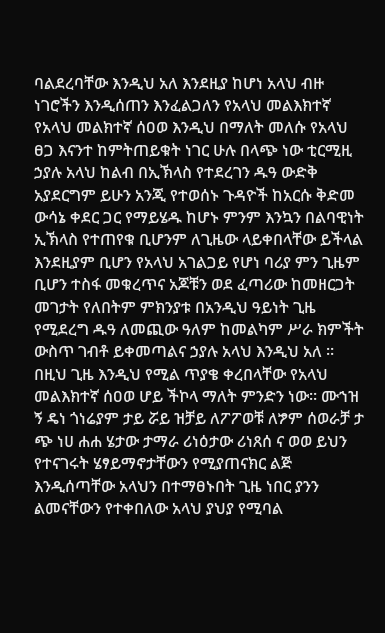ባልደረባቸው እንዲህ አለ እንደዚያ ከሆነ አላህ ብዙ ነገሮችን እንዲሰጠን እንፈልጋለን የአላህ መልእክተኛ የአላህ መልክተኛ ሰዐወ እንዲህ በማለት መለሱ የአላህ ፀጋ እናንተ ከምትጠይቁት ነገር ሁሉ በላጭ ነው ቲርሚዚ ኃያሉ አላህ ከልብ በኢኽላስ የተደረገን ዱዓ ውድቅ አያደርግም ይሁን አንጂ የተወሰኑ ጉዳዮች ከአርሱ ቅድመ ውሳኔ ቀደር ጋር የማይሄዱ ከሆኑ ምንም እንኳን በልባዊነት ኢኽላስ የተጠየቁ ቢሆንም ለጊዜው ላይቀበላቸው ይችላል እንደዚያም ቢሆን የአላህ አገልጋይ የሆነ ባሪያ ምን ጊዜም ቢሆን ተስፋ መቁረጥና አጆቹን ወደ ፈጣሪው ከመዘርጋት መገታት የለበትም ምክንያቱ በአንዲህ ዓይነት ጊዜ የሚደረግ ዱዓ ለመጪው ዓለም ከመልካም ሥራ ክምችት ውስጥ ገብቶ ይቀመጣልና ኃያሉ አላህ እንዲህ አለ ። በዚህ ጊዜ እንዲህ የሚል ጥያቄ ቀረበላቸው የአላህ መልእክተኛ ሰዐወ ሆይ ችኮላ ማለት ምንድን ነው። ሙኀዝ ኝ ዴነ ጎነሬያም ታይ ሯይ ዝቻይ ለፖፖወቹ ለፇም ሰወራቻ ታ ጭ ነሀ ሐሐ ሄታው ታማራ ሪነዕታው ሪነጸሰ ና ወወ ይህን የተናገሩት ሄፃይማኖታቸውን የሚያጠናክር ልጅ እንዲሰጣቸው አላህን በተማፀኑበት ጊዜ ነበር ያንን ልመናቸውን የተቀበለው አላህ ያህያ የሚባል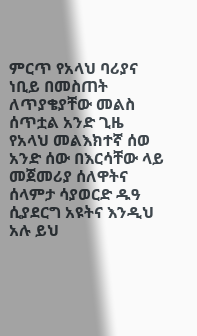ምርጥ የአላህ ባሪያና ነቢይ በመስጠት ለጥያቄያቸው መልስ ሰጥቷል አንድ ጊዜ የአላህ መልእክተኛ ሰወ አንድ ሰው በእርሳቸው ላይ መጀመሪያ ሰለዋትና ሰላምታ ሳያወርድ ዱዓ ሲያደርግ አዩትና እንዲህ አሉ ይህ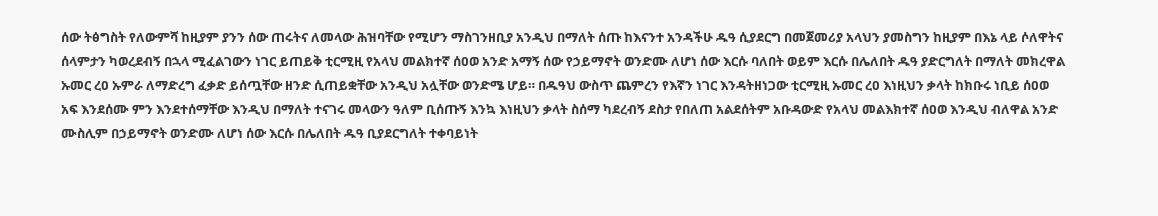ሰው ትፅግስት የለውምሻ ከዚያም ያንን ሰው ጠሩትና ለመላው ሕዝባቸው የሚሆን ማስገንዘቢያ አንዲህ በማለት ሰጡ ከእናንተ አንዳችሁ ዱዓ ሲያደርግ በመጀመሪያ አላህን ያመስግን ከዚያም በእኔ ላይ ሶለዋትና ሰላምታን ካወረደብኝ በኋላ ሚፈልገውን ነገር ይጠይቅ ቲርሚዚ የአላህ መልክተኛ ሰዐወ አንድ አማኝ ሰው የኃይማኖት ወንድሙ ለሆነ ሰው እርሱ ባለበት ወይም እርሱ በሌለበት ዱዓ ያድርግለት በማለት መክረዋል ኡመር ረዐ ኡምራ ለማድረግ ፈቃድ ይሰጧቸው ዘንድ ሲጠይቋቸው አንዲህ አሏቸው ወንድሜ ሆይ። በዱዓህ ውስጥ ጨምረን የእኛን ነገር እንዳትዘነጋው ቲርሚዚ ኡመር ረዐ እነዚህን ቃላት ከክቡሩ ነቢይ ሰዐወ አፍ እንደሰሙ ምን እንደተሰማቸው እንዲህ በማለት ተናገሩ መላውን ዓለም ቢሰጡኝ እንኳ እነዚህን ቃላት ስሰማ ካደረብኝ ደስታ የበለጠ አልደሰትም አቡዳውድ የአላህ መልእክተኛ ሰዐወ እንዲህ ብለዋል አንድ ሙስሊም በኃይማኖት ወንድሙ ለሆነ ሰው እርሱ በሌለበት ዱዓ ቢያደርግለት ተቀባይነት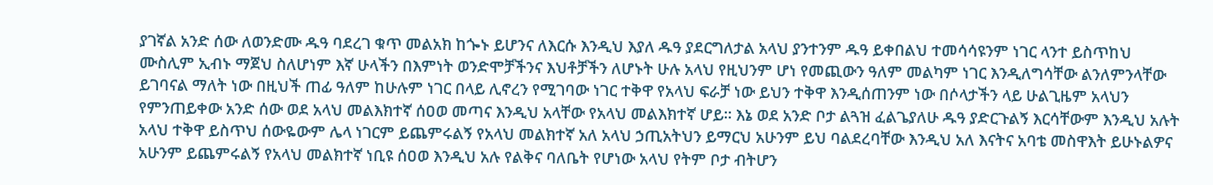ያገኛል አንድ ሰው ለወንድሙ ዱዓ ባደረገ ቁጥ መልአክ ከጐኑ ይሆንና ለእርሱ እንዲህ እያለ ዱዓ ያደርግለታል አላህ ያንተንም ዱዓ ይቀበልህ ተመሳሳዩንም ነገር ላንተ ይስጥከህ ሙስሊም ኢብኑ ማጀህ ስለሆነም እኛ ሁላችን በእምነት ወንድሞቻችንና እህቶቻችን ለሆኑት ሁሉ አላህ የዚህንም ሆነ የመጪውን ዓለም መልካም ነገር እንዲለግሳቸው ልንለምንላቸው ይገባናል ማለት ነው በዚህች ጠፊ ዓለም ከሁሉም ነገር በላይ ሊኖረን የሚገባው ነገር ተቅዋ የአላህ ፍራቻ ነው ይህን ተቅዋ እንዲሰጠንም ነው በሶላታችን ላይ ሁልጊዜም አላህን የምንጠይቀው አንድ ሰው ወደ አላህ መልእክተኛ ሰዐወ መጣና እንዲህ አላቸው የአላህ መልእክተኛ ሆይ። እኔ ወደ አንድ ቦታ ልጓዝ ፈልጌያለሁ ዱዓ ያድርጉልኝ እርሳቸውም እንዲህ አሉት አላህ ተቅዋ ይስጥህ ሰውዬውም ሌላ ነገርም ይጨምሩልኝ የአላህ መልክተኛ አለ አላህ ኃጢአትህን ይማርህ አሁንም ይህ ባልደረባቸው እንዲህ አለ እናትና አባቴ መስዋእት ይሁኑልዎና አሁንም ይጨምሩልኝ የአላህ መልክተኛ ነቢዩ ሰዐወ እንዲህ አሉ የልቅና ባለቤት የሆነው አላህ የትም ቦታ ብትሆን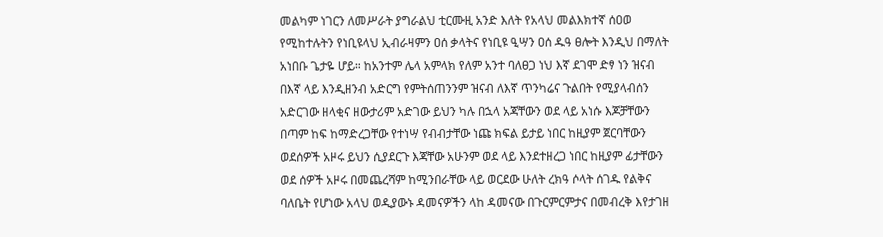መልካም ነገርን ለመሥራት ያግራልህ ቲርሙዚ አንድ እለት የአላህ መልእክተኛ ሰዐወ የሚከተሉትን የነቢዩላህ ኢብራዛምን ዐሰ ቃላትና የነቢዩ ዒሣን ዐሰ ዱዓ ፀሎት እንዲህ በማለት አነበቡ ጌታዬ ሆይ። ከአንተም ሌላ አምላክ የለም አንተ ባለፀጋ ነህ እኛ ደገሞ ድፃ ነን ዝናብ በእኛ ላይ እንዲዘንብ አድርግ የምትሰጠንንም ዝናብ ለእኛ ጥንካሬና ጉልበት የሚያላብሰን አድርገው ዘላቂና ዘውታሪም አድገው ይህን ካሉ በኋላ አጃቸውን ወደ ላይ አነሱ እጆቻቸውን በጣም ከፍ ከማድረጋቸው የተነሣ የብብታቸው ነጩ ክፍል ይታይ ነበር ከዚያም ጀርባቸውን ወደሰዎች አዞሩ ይህን ሲያደርጉ እጃቸው አሁንም ወደ ላይ እንደተዘረጋ ነበር ከዚያም ፊታቸውን ወደ ሰዎች አዞሩ በመጨረሻም ከሚንበራቸው ላይ ወርደው ሁለት ረክዓ ሶላት ሰገዱ የልቅና ባለቤት የሆነው አላህ ወዲያውኑ ዳመናዎችን ላከ ዳመናው በጉርምርምታና በመብረቅ እየታገዘ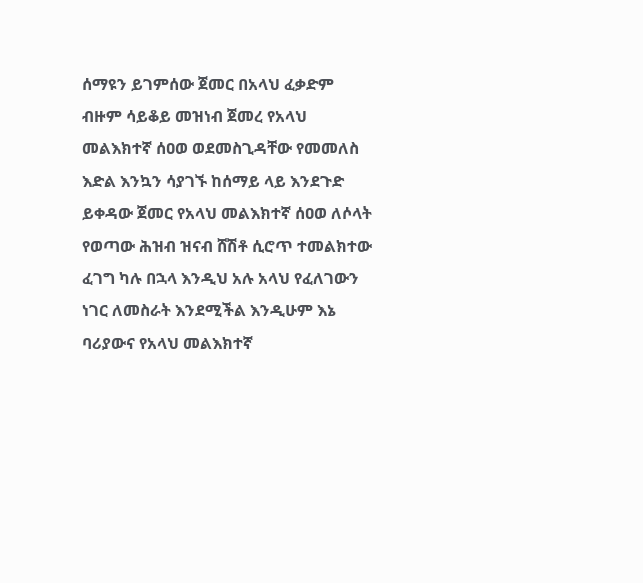ሰማዩን ይገምሰው ጀመር በአላህ ፈቃድም ብዙም ሳይቆይ መዝነብ ጀመረ የአላህ መልእክተኛ ሰዐወ ወደመስጊዳቸው የመመለስ እድል እንኳን ሳያገኙ ከሰማይ ላይ እንደጉድ ይቀዳው ጀመር የአላህ መልእክተኛ ሰዐወ ለሶላት የወጣው ሕዝብ ዝናብ ሸሽቶ ሲሮጥ ተመልክተው ፈገግ ካሉ በኋላ እንዲህ አሉ አላህ የፈለገውን ነገር ለመስራት እንደሚችል እንዲሁም እኔ ባሪያውና የአላህ መልእክተኛ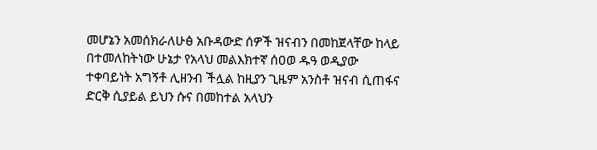መሆኔን አመሰክራለሁፅ አቡዳውድ ሰዎች ዝናብን በመከጀላቸው ከላይ በተመለከትነው ሁኔታ የአላህ መልእክተኛ ሰዐወ ዱዓ ወዲያው ተቀባይነት አግኝቶ ሊዘንብ ችሏል ከዚያን ጊዜም አንስቶ ዝናብ ሲጠፋና ድርቅ ሲያይል ይህን ሱና በመከተል አላህን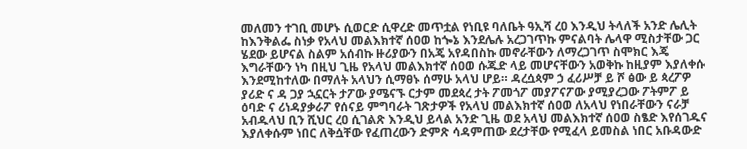መለመን ተገቢ መሆኑ ሲወርድ ሲዋረድ መጥቷል የነቢዩ ባለቤት ዓኢሻ ረዐ እንዲህ ትላለች አንድ ሌሊት ከእንቅልፌ ስነቃ የአላህ መልእክተኛ ሰዐወ ከጐኔ እንደሌሉ አረጋገጥኩ ምናልባት ሌላዋ ሚስታቸው ጋር ሄደው ይሆናል ስልም አሰብኩ ዙሪያውን በአጄ አየዳበስኩ መኖራቸውን ለማረጋገጥ ስሞክር እጄ እግራቸውን ነካ በዚህ ጊዜ የአላህ መልእክተኛ ሰዐወ ሱጁድ ላይ መሆናቸውን አወቅኩ ከዚያም እያለቀሱ እንደሚከተለው በማለት አላህን ሲማፀኑ ሰማሁ አላህ ሆይ። ዳረሷጳም ኃ ፈሪሥቻ ይ ሾ ፅው ይ ጳረፖዎ ያሪድ ና ዳ ጋያ ኋኗርት ታፖው ያሜናኙ ርታም መደጳረ ታት ፖመጎፖ መያፖናፖው ያሚያረጋው ፖትምፖ ይ ዕባድ ና ሪነዳያቃራፖ የሰናይ ምግባራት ገጽታዎች የአላህ መልእክተኛ ሰዐወ ለአላህ የነበራቸውን ናራቻ አብዱላህ ቢን ሺህር ረዐ ሲገልጽ እንዲህ ይላል አንድ ጊዜ ወደ አላህ መልእክተኛ ሰዐወ ስፄድ እየሰገዱና እያለቀሱም ነበር ለቅሷቸው የፈጠረውን ድምጽ ሳዳምጠው ደረታቸው የሚፈላ ይመስል ነበር አቡዳውድ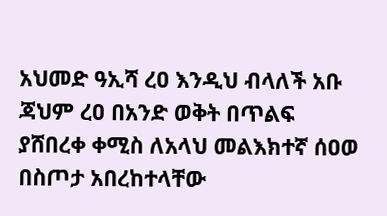አህመድ ዓኢሻ ረዐ እንዲህ ብላለች አቡ ጃህም ረዐ በአንድ ወቅት በጥልፍ ያሸበረቀ ቀሚስ ለአላህ መልእክተኛ ሰዐወ በስጦታ አበረከተላቸው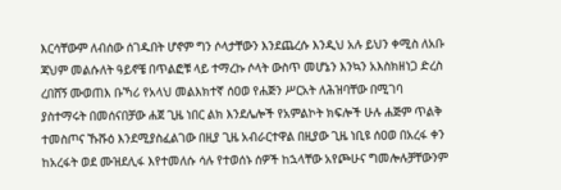እርሳቸውም ለብሰው ሰገዱበት ሆኖም ግን ሶላታቸውን እንደጨረሱ እንዲህ አሉ ይህን ቀሚስ ለአቡ ጃህም መልሱለት ዓይኖቼ በጥልፎቹ ላይ ተማረኩ ሶላት ውስጥ መሆኔን እንኳን አእስክዘነጋ ድረስ ረበሸኝ ሙወጠእ ቡኻሪ የአላህ መልእክተኛ ሰዐወ የሐጅን ሥርአት ለሕዝባቸው በሚገባ ያስተማሩት በመሰናበቻው ሐጀ ጊዜ ነበር ልክ እንደሌሎች የአምልኮት ክፍሎች ሁሉ ሐጅም ጥልቅ ተመስጦና ኹሹዕ እንደሚያስፈልገው በዚያ ጊዜ አብራርተዋል በዚያው ጊዜ ነቢዩ ሰዐወ በአረፋ ቀን ከአረፋት ወደ ሙዝደሊፋ እየተመለሱ ሳሉ የተወሰኑ ሰዎች ከኋላቸው አየጮሁና ግመሎሉቻቸውንም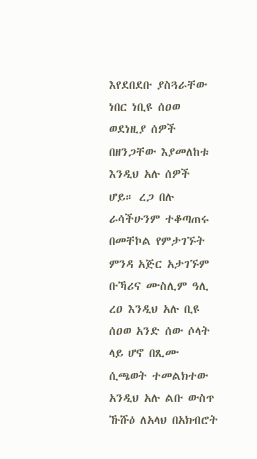እየደበደቡ ያስጓራቸው ነበር ነቢዩ ሰዐወ ወደነዚያ ሰዎች በዘንጋቸው እያመለከቱ እንዲህ አሉ ሰዎች ሆይ። ረጋ በሉ ራሳችሁንም ተቆጣጠሩ በመቸኮል የምታገኙት ምንዳ አጅር አታገኙም ቡኻሪና ሙስሊም ዓሊ ረዐ እንዲህ አሉ ቢዩ ሰዐወ አንድ ሰው ሶላት ላይ ሆኖ በጺሙ ሲጫወት ተመልክተው አንዲህ አሉ ልቡ ውስጥ ኹሹዕ ለአላህ በአክብሮት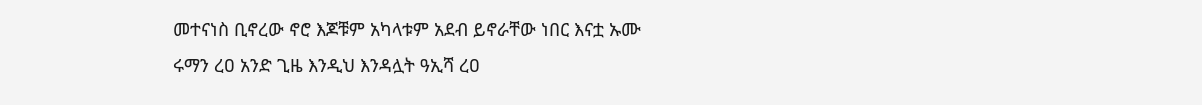መተናነስ ቢኖረው ኖሮ እጆቹም አካላቱም አደብ ይኖራቸው ነበር እናቷ ኡሙ ሩማን ረዐ አንድ ጊዜ እንዲህ እንዳሏት ዓኢሻ ረዐ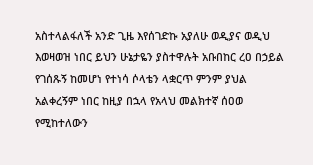አስተላልፋለች አንድ ጊዜ እየሰገድኩ አያለሁ ወዲያና ወዲህ እወዛወዝ ነበር ይህን ሁኔታዬን ያስተዋሉት አቡበከር ረዐ በኃይል የገሰጹኝ ከመሆነ የተነሳ ሶላቴን ላቋርጥ ምንም ያህል አልቀረኝም ነበር ከዚያ በኋላ የአላህ መልክተኛ ሰዐወ የሚከተለውን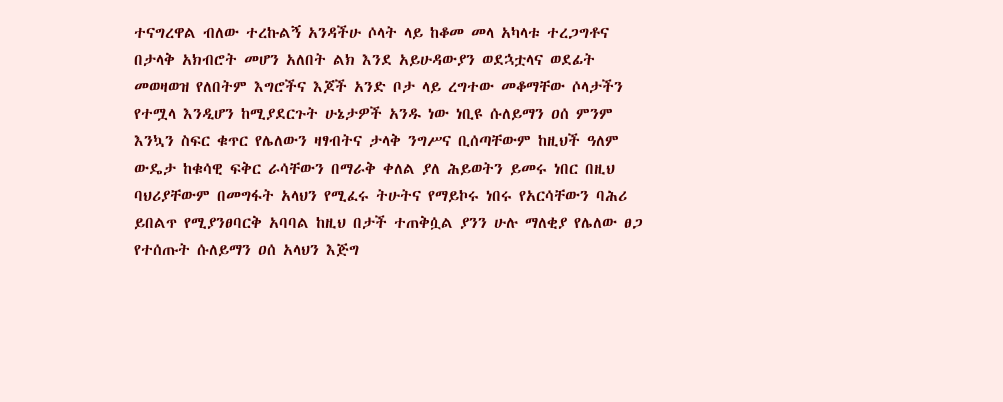ተናግረዋል ብለው ተረኩልኝ አንዳችሁ ሶላት ላይ ከቆመ መላ አካላቱ ተረጋግቶና በታላቅ አክብሮት መሆን አለበት ልክ እንደ አይሁዳውያን ወደኋቷላና ወደፊት መወዛወዝ የለበትም እግሮችና እጆች አንድ ቦታ ላይ ረግተው መቆማቸው ሶላታችን የተሟላ እንዲሆን ከሚያደርጉት ሁኔታዎች አንዱ ነው ነቢዩ ሱለይማን ዐሰ ምንም እንኳን ስፍር ቁጥር የሌለውን ዛፃብትና ታላቅ ንግሥና ቢሰጣቸውም ከዚህች ዓለም ውዴታ ከቁሳዊ ፍቅር ራሳቸውን በማራቅ ቀለል ያለ ሕይወትን ይመሩ ነበር በዚህ ባህሪያቸውም በመግፋት አላህን የሚፈሩ ትሁትና የማይኮሩ ነበሩ የአርሳቸውን ባሕሪ ይበልጥ የሚያንፀባርቅ አባባል ከዚህ በታች ተጠቅሷል ያንን ሁሉ ማለቂያ የሌለው ፀጋ የተሰጡት ሱለይማን ዐሰ አላህን እጅግ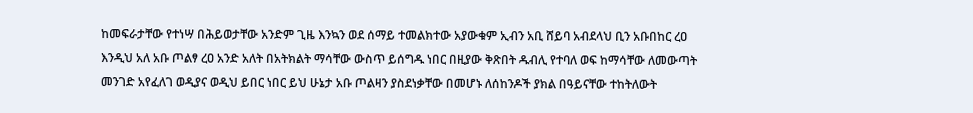ከመፍራታቸው የተነሣ በሕይወታቸው አንድም ጊዜ እንኳን ወደ ሰማይ ተመልክተው አያውቁም ኢብን አቢ ሸይባ አብደላህ ቢን አቡበከር ረዐ እንዲህ አለ አቡ ጦልፃ ረዐ አንድ አለት በአትክልት ማሳቸው ውስጥ ይሰግዱ ነበር በዚያው ቅጽበት ዱብሊ የተባለ ወፍ ከማሳቸው ለመውጣት መንገድ አየፈለገ ወዲያና ወዲህ ይበር ነበር ይህ ሁኔታ አቡ ጦልዛን ያስደነቃቸው በመሆኑ ለሰከንዶች ያክል በዓይናቸው ተከትለውት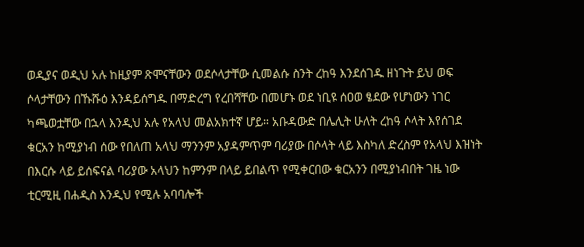ወዲያና ወዲህ አሉ ከዚያም ጽሞናቸውን ወደሶላታቸው ሲመልሱ ስንት ረከዓ እንደሰገዱ ዘነጉት ይህ ወፍ ሶላታቸውን በኹሹዕ እንዳይሰግዱ በማድረግ የረበሻቸው በመሆኑ ወደ ነቢዩ ሰዐወ ፄደው የሆነውን ነገር ካጫወቷቸው በኋላ እንዲህ አሉ የአላህ መልአክተኛ ሆይ። አቡዳውድ በሌሊት ሁለት ረከዓ ሶላት እየሰገደ ቁርአን ከሚያነብ ሰው የበለጠ አላህ ማንንም አያዳምጥም ባሪያው በሶላት ላይ እስካለ ድረስም የአላህ እዝነት በእርሱ ላይ ይሰፍናል ባሪያው አላህን ከምንም በላይ ይበልጥ የሚቀርበው ቁርአንን በሚያነብበት ገዜ ነው ቲርሚዚ በሐዲስ እንዲህ የሚሉ አባባሎች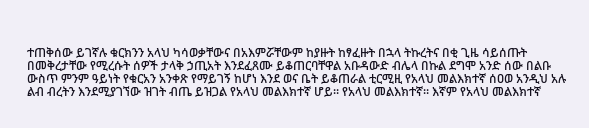ተጠቅሰው ይገኛሉ ቁርክንን አላህ ካሳወቃቸውና በአእምሯቸውም ከያዙት ከፃፈዙት በኋላ ትኩረትና በቂ ጊዜ ሳይሰጡት በመቅረታቸው የሚረሱት ሰዎች ታላቅ ኃጢአት እንደፈጸሙ ይቆጠርባቸዋል አቡዳውድ ብሌላ በኩል ደግሞ አንድ ሰው በልቡ ውስጥ ምንም ዓይነት የቁርአን አንቀጽ የማይገኝ ከሆነ እንደ ወና ቤት ይቆጠራል ቲርሚዚ የአላህ መልእክተኛ ሰዐወ አንዲህ አሉ ልብ ብረትን እንደሚያገኘው ዝገት ብጤ ይዝጋል የአላህ መልእክተኛ ሆይ። የአላህ መልእክተኛ። እኛም የአላህ መልእክተኛ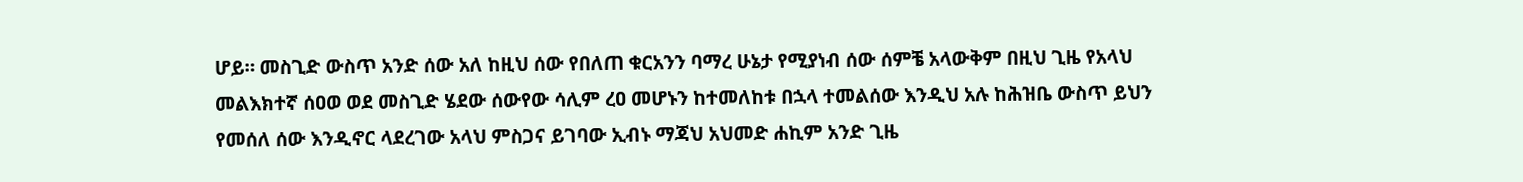ሆይ። መስጊድ ውስጥ አንድ ሰው አለ ከዚህ ሰው የበለጠ ቁርአንን ባማረ ሁኔታ የሚያነብ ሰው ሰምቼ አላውቅም በዚህ ጊዜ የአላህ መልእክተኛ ሰዐወ ወደ መስጊድ ሄደው ሰውየው ሳሊም ረዐ መሆኑን ከተመለከቱ በኋላ ተመልሰው እንዲህ አሉ ከሕዝቤ ውስጥ ይህን የመሰለ ሰው እንዲኖር ላደረገው አላህ ምስጋና ይገባው ኢብኑ ማጃህ አህመድ ሐኪም አንድ ጊዜ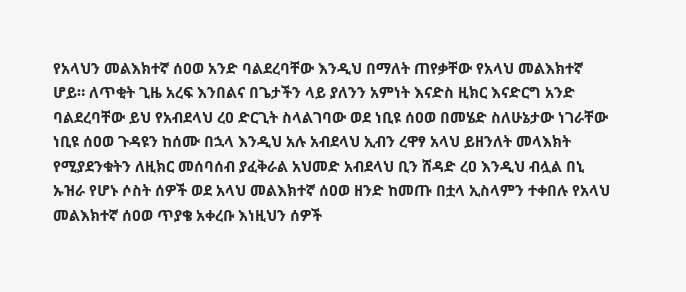የአላህን መልእክተኛ ሰዐወ አንድ ባልደረባቸው እንዲህ በማለት ጠየቃቸው የአላህ መልእክተኛ ሆይ። ለጥቂት ጊዜ አረፍ እንበልና በጌታችን ላይ ያለንን አምነት እናድስ ዚክር እናድርግ አንድ ባልደረባቸው ይህ የአብደላህ ረዐ ድርጊት ስላልገባው ወደ ነቢዩ ሰዐወ በመሄድ ስለሁኔታው ነገራቸው ነቢዩ ሰዐወ ጉዳዩን ከሰሙ በኋላ እንዲህ አሉ አብደላህ ኢብን ረዋፃ አላህ ይዘንለት መላእክት የሚያደንቁትን ለዚክር መሰባሰብ ያፈቅራል አህመድ አብደላህ ቢን ሸዳድ ረዐ እንዲህ ብሏል በኒ ኡዝራ የሆኑ ሶስት ሰዎች ወደ አላህ መልእክተኛ ሰዐወ ዘንድ ከመጡ በቷላ ኢስላምን ተቀበሉ የአላህ መልእክተኛ ሰዐወ ጥያቄ አቀረቡ እነዚህን ሰዎች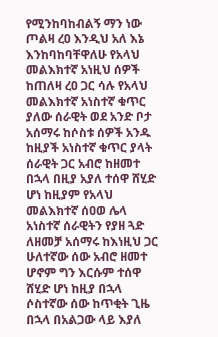የሚንከባከብልኝ ማን ነው ጦልዛ ረዐ እንዲህ አለ እኔ እንከባከባቸዋለሁ የአላህ መልእክተኛ አነዚህ ሰዎች ከጠለዛ ረዐ ጋር ሳሉ የአላህ መልእክተኛ አነስተኛ ቁጥር ያለው ሰራዊት ወደ አንድ ቦታ አሰማሩ ከሶስቱ ሰዎች አንዱ ከዚያች አነስተኛ ቁጥር ያላት ሰራዊት ጋር አብሮ ከዘመተ በኋላ በዚያ አያለ ተሰዋ ሸሂድ ሆነ ከዚያም የአላህ መልእክተኛ ሰዐወ ሌላ አነስተኛ ሰራዊትን የያዘ ጓድ ለዘመቻ አሰማሩ ከእነዚህ ጋር ሁለተኛው ሰው አብሮ ዘመተ ሆኖም ግን እርሱም ተሰዋ ሸሂድ ሆነ ከዚያ በኋላ ሶስተኛው ሰው ከጥቂት ጊዜ በኋላ በአልጋው ላይ እያለ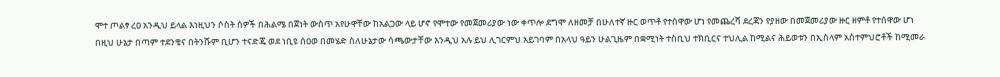ሞተ ጦልፃ ረዐ አንዲህ ይላል እነዚህን ሶስት ሰዎች በሕልሜ በጀነት ውስጥ አየሁዋቸው ከአልጋው ላይ ሆኖ የሞተው የመጀመሪያው ነው ቀጥሎ ደግሞ ለዘመቻ በሁለተኛ ዙር ወጥቶ የተሰዋው ሆነ የመጨረሻ ደረጃን የያዘው በመጀመሪያው ዙር ዘምቶ የተሰዋው ሆነ በዚህ ሁኔታ በጣም ተደንቄና በትንሹም ቢሆን ተናድጄ ወደ ነቢዩ ሰዐወ በመሄድ ስለሁኔታው ሳጫውታቸው እንዲህ አሉ ይህ ሊገርምህ አይገባም በአላህ ዓይን ሁልጊዜም በቋሚነት ተስቢህ ተክቢርና ተህሊል ከሚልና ሕይወቱን በኢስላም አስተምህሮቶች ከሚመራ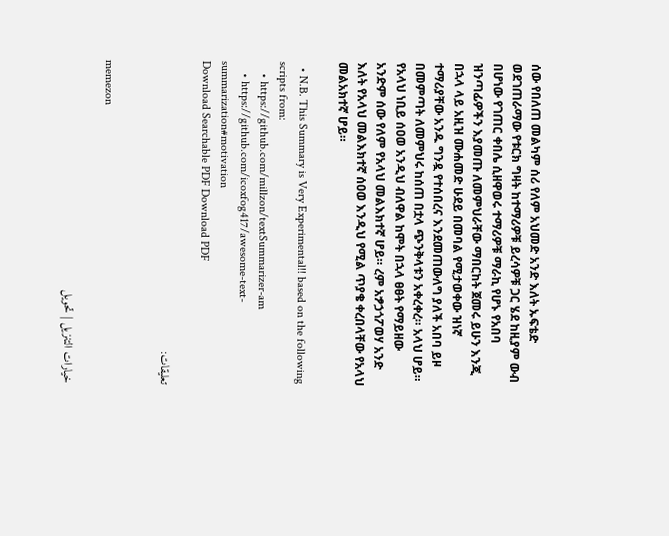ሰው የበለጠ መልካም ሰሪ የለም አህመድ አንድ እለት ኡፍቴድ ወደገጠራማው የቱርክ ግዛት ከተማሪዎቹ ይረሳዎቹ ጋር ሄደ ከዚያም ውብ በሆነው የገጠር ቀበሌ ሲዘዋወሩ ተማሪዎቹ ማራኪ የሆኑ የአበባ ዝንጣፊዎችን እያመጡ ለመምህራቸው ማበርከት ጀመሩ ይሁን እንጂ በኋላ ላይ አዚዝ ሙሐመድ ሁደይ በመባል የሚታወቀው ዝነኛ ተማሪያቸው አንዱ ግንዷ የተሰበረና እንደመጠውለግ ያለች አበባ ይዞ በመምጣት ለመምህሩ ከሰጠ በቷላ ጭንቅላቱን አቀረቀረ። አላህ ሆይ። የአላህ ነቢይ ሰዐወ አንዲህ ብለዋል ከሞት በኋላ ፀፀት የማይዘው አንድም ሰው የለም የአላህ መልእክተኛ ሆይ። ረም አፇኃጎፖወሃ አንድ እለት የአላህ መልእክተኛ ሰዐወ እንዲህ የሚል ጥያቄ ቀረበላቸው የአላህ መልአክተኛ ሆይ።

  • N.B. This Summary is Very Experimental!! based on the following scripts from:
    • https://github.com/millzon/textSummarizer-am
    • https://github.com/icoxfog417/awesome-text-summarization#motivation
Download Searchable PDF Download PDF

تعليقات:


memezon

خيارات التنزيل | تحويل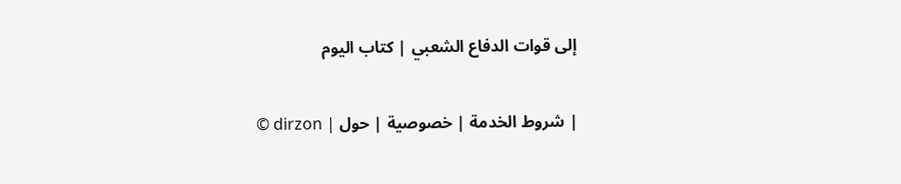إلى قوات الدفاع الشعبي | كتاب اليوم

© dirzon | شروط الخدمة | خصوصية | حول |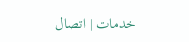خدمات | اتصال